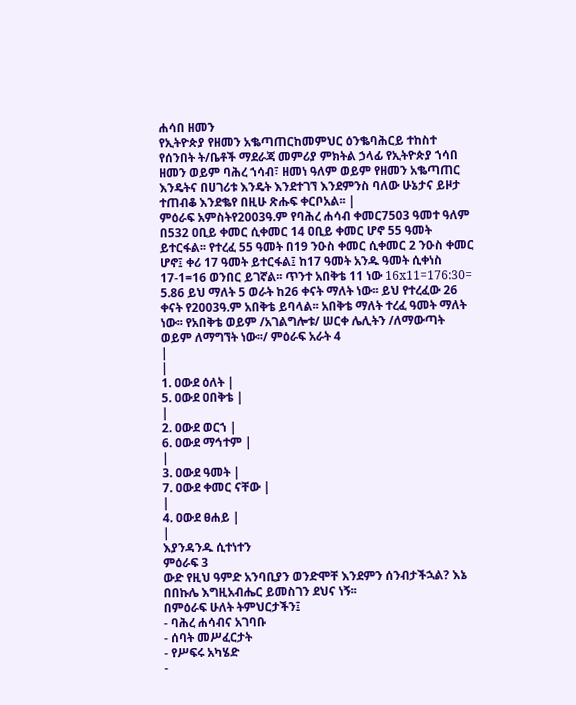ሐሳበ ዘመን
የኢትዮጵያ የዘመን አቈጣጠርከመምህር ዕንቈባሕርይ ተከስተ የሰንበት ት/ቤቶች ማደራጃ መምሪያ ምክትል ኃላፊ የኢትዮጵያ ኀሳበ ዘመን ወይም ባሕረ ኀሳብ፣ ዘመነ ዓለም ወይም የዘመን አቈጣጠር እንዴትና በሀገሪቱ እንዴት እንደተገኘ እንደምንስ ባለው ሁኔታና ይዞታ ተጠብቆ እንደቈየ በዚሁ ጽሑፍ ቀርቦአል፡፡ |
ምዕራፍ አምስትየ2003ዓ.ም የባሕረ ሐሳብ ቀመር7503 ዓመተ ዓለም በ532 ዐቢይ ቀመር ሲቀመር 14 ዐቢይ ቀመር ሆኖ 55 ዓመት ይተርፋል፡፡ የተረፈ 55 ዓመት በ19 ንዑስ ቀመር ሲቀመር 2 ንዑስ ቀመር ሆኖ፤ ቀሪ 17 ዓመት ይተርፋል፤ ከ17 ዓመት አንዱ ዓመት ሲቀነስ 17-1=16 ወንበር ይገኛል፡፡ ጥንተ አበቅቴ 11 ነው 16x11=176:30= 5.86 ይህ ማለት 5 ወራት ከ26 ቀናት ማለት ነው፡፡ ይህ የተረፈው 26 ቀናት የ2003ዓ.ም አበቅቴ ይባላል፡፡ አበቅቴ ማለት ተረፈ ዓመት ማለት ነው፡፡ የአበቅቴ ወይም /አገልግሎቱ/ ሠርቀ ሌሊትን /ለማውጣት ወይም ለማግኘት ነው፡፡/ ምዕራፍ አራት 4
|
|
1. ዐውደ ዕለት |
5. ዐውደ ዐበቅቴ |
|
2. ዐውደ ወርኀ |
6. ዐውደ ማኅተም |
|
3. ዐውደ ዓመት |
7. ዐውደ ቀመር ናቸው |
|
4. ዐውደ ፀሐይ |
|
እያንዳንዱ ሲተነተን
ምዕራፍ 3
ውድ የዚህ ዓምድ አንባቢያን ወንድሞቸ እንደምን ሰንብታችኋል? እኔ በበኩሌ እግዚአብሔር ይመስገን ደህና ነኝ፡፡
በምዕራፍ ሁለት ትምህርታችን፤
- ባሕረ ሐሳብና አገባቡ
- ሰባት መሥፈርታት
- የሥፍሩ አካሄድ
-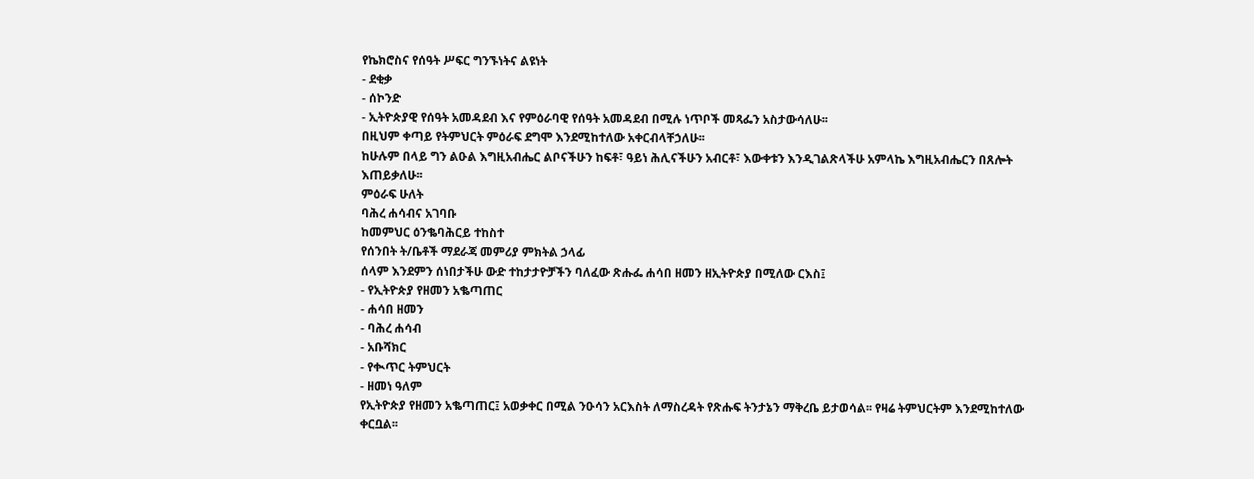የኬክሮስና የሰዓት ሥፍር ግንኙነትና ልዩነት
- ደቂቃ
- ሰኮንድ
- ኢትዮጵያዊ የሰዓት አመዳደብ እና የምዕራባዊ የሰዓት አመዳደብ በሚሉ ነጥቦች መጻፌን አስታውሳለሁ፡፡
በዚህም ቀጣይ የትምህርት ምዕራፍ ደግሞ እንደሚከተለው አቀርብላቸኃለሁ፡፡
ከሁሉም በላይ ግን ልዑል እግዚአብሔር ልቦናችሁን ከፍቶ፣ ዓይነ ሕሊናችሁን አብርቶ፣ እውቀቱን እንዲገልጽላችሁ አምላኬ እግዚአብሔርን በጸሎት እጠይቃለሁ፡፡
ምዕራፍ ሁለት
ባሕረ ሐሳብና አገባቡ
ከመምህር ዕንቈባሕርይ ተከስተ
የሰንበት ት/ቤቶች ማደራጃ መምሪያ ምክትል ኃላፊ
ሰላም እንደምን ሰነበታችሁ ውድ ተከታታዮቻችን ባለፈው ጽሑፌ ሐሳበ ዘመን ዘኢትዮጵያ በሚለው ርእስ፤
- የኢትዮጵያ የዘመን አቈጣጠር
- ሐሳበ ዘመን
- ባሕረ ሐሳብ
- አቡሻክር
- የቊጥር ትምህርት
- ዘመነ ዓለም
የኢትዮጵያ የዘመን አቈጣጠር፤ አወቃቀር በሚል ንዑሳን አርእስት ለማስረዳት የጽሑፍ ትንታኔን ማቅረቤ ይታወሳል፡፡ የዛሬ ትምህርትም እንደሚከተለው ቀርቧል፡፡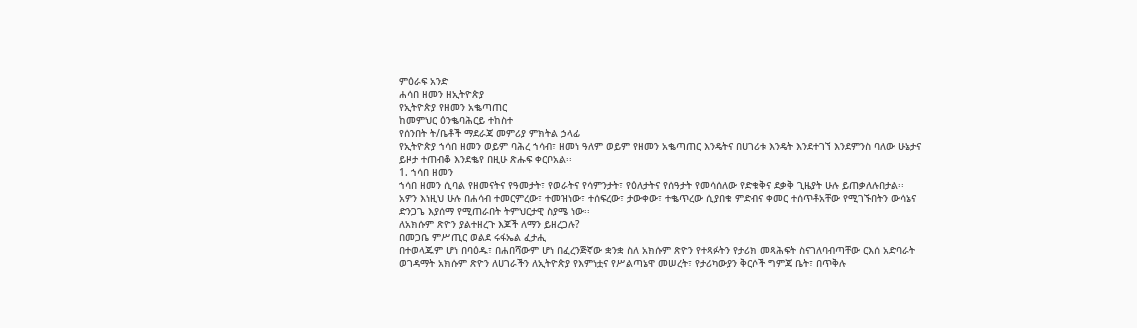ምዕራፍ አንድ
ሐሳበ ዘመን ዘኢትዮጵያ
የኢትዮጵያ የዘመን አቈጣጠር
ከመምህር ዕንቈባሕርይ ተከስተ
የሰንበት ት/ቤቶች ማደራጃ መምሪያ ምክትል ኃላፊ
የኢትዮጵያ ኀሳበ ዘመን ወይም ባሕረ ኀሳብ፣ ዘመነ ዓለም ወይም የዘመን አቈጣጠር እንዴትና በሀገሪቱ እንዴት እንደተገኘ እንደምንስ ባለው ሁኔታና ይዞታ ተጠብቆ እንደቈየ በዚሁ ጽሑፍ ቀርቦአል፡፡
1. ኀሳበ ዘመን
ኀሳበ ዘመን ሲባል የዘመናትና የዓመታት፣ የወራትና የሳምንታት፣ የዕለታትና የሰዓታት የመሳሰለው የድቁቅና ደቃቅ ጊዜያት ሁሉ ይጠቃለሉበታል፡፡
አዎን እነዚህ ሁሉ በሐሳብ ተመርምረው፣ ተመዝነው፣ ተሰፍረው፣ ታውቀው፣ ተቈጥረው ሲያበቁ ምድብና ቀመር ተሰጥቶአቸው የሚገኙበትን ውሳኔና ድንጋጌ እያሰማ የሚጠራበት ትምህርታዊ ስያሜ ነው፡፡
ለአክሱም ጽዮን ያልተዘረጉ እጆች ለማን ይዘረጋሉ?
በመጋቤ ምሥጢር ወልደ ሩፋኤል ፈታሒ
በተወላጁም ሆነ በባዕዱ፣ በሐበሻውም ሆነ በፈረንጅኛው ቋንቋ ስለ አክሱም ጽዮን የተጻፉትን የታሪክ መጻሕፍት ስናገለባብጣቸው ርእሰ አድባራት ወገዳማት አክሱም ጽዮን ለሀገራችን ለኢትዮጵያ የእምነቷና የሥልጣኔዋ መሠረት፣ የታሪካውያን ቅርሶች ግምጃ ቤት፣ በጥቅሉ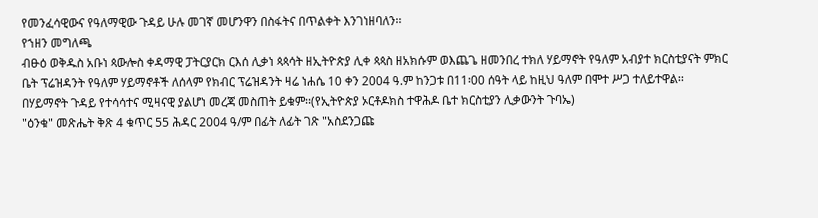የመንፈሳዊውና የዓለማዊው ጉዳይ ሁሉ መገኛ መሆንዋን በስፋትና በጥልቀት እንገነዘባለን፡፡
የኀዘን መግለጫ
ብፁዕ ወቅዱስ አቡነ ጳውሎስ ቀዳማዊ ፓትርያርክ ርእሰ ሊቃነ ጳጳሳት ዘኢትዮጵያ ሊቀ ጳጳስ ዘአክሱም ወእጨጌ ዘመንበረ ተክለ ሃይማኖት የዓለም አብያተ ክርስቲያናት ምክር ቤት ፕሬዝዳንት የዓለም ሃይማኖቶች ለሰላም የክብር ፕሬዝዳንት ዛሬ ነሐሴ 10 ቀን 2004 ዓ.ም ከንጋቱ በ11፡00 ሰዓት ላይ ከዚህ ዓለም በሞተ ሥጋ ተለይተዋል፡፡
በሃይማኖት ጉዳይ የተሳሳተና ሚዛናዊ ያልሆነ መረጃ መስጠት ይቁም፡፡(የኢትዮጵያ ኦርቶዶክስ ተዋሕዶ ቤተ ክርስቲያን ሊቃውንት ጉባኤ)
"ዕንቁ" መጽሔት ቅጽ 4 ቁጥር 55 ሕዳር 2004 ዓ/ም በፊት ለፊት ገጽ "አስደንጋጩ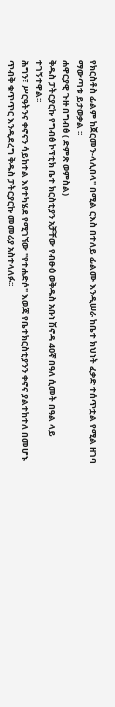የክርስቶስ ፊልም ከጀርመን-ላሊበላ" በሚል ርእስ በተለይ ፊልሙ እንዲሠራ ከቤተ ክህነት ፈቃድ ተሰጥቷል የሚል ዘገባ ማውጣቱ ይታወቃል ፡፡
ሐዋርያዊ ጉዙ በግብፅ ( ድምጽ ወምስል)
ቅዱስ ፓትርያርኩ የግብፅ ኮፕቲክ ቤተ ክርስቲያን አቻቸው የብፁዕ ወቅዱስ አቡነ ሽኖዳ 4ዐኛ በዓለ ሲመት በዓል ላይ ተገኝተዋል፡፡
ሕግን፣ ሥርዓትንና ቀኖናን ሳይከተል እየተካሄደ የሚገኘው "የተሐድሶ" እወጃ የቤተክርስቲያንን ቀኖና ያልተከተለ በመሆኑ ጥብቅ ቁጥጥር እንዲደረግ ቅዱስ ፓትርያርኩ መመሪያ አስተላለፉ፡፡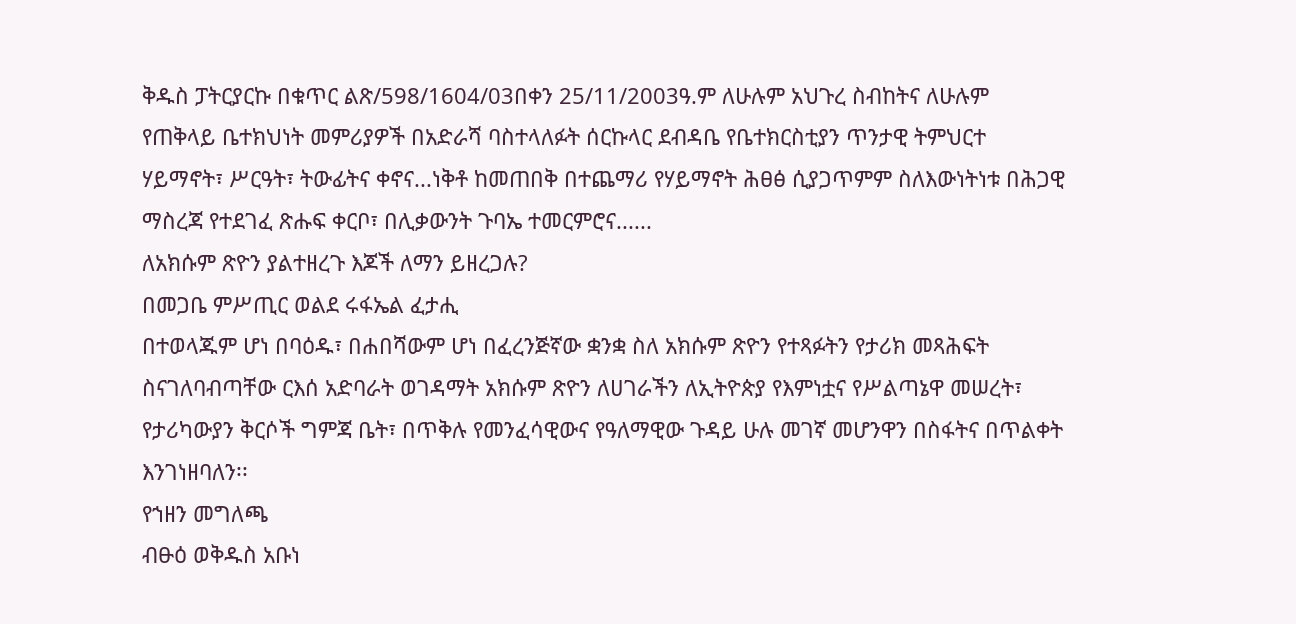ቅዱስ ፓትርያርኩ በቁጥር ልጽ/598/1604/03በቀን 25/11/2003ዓ.ም ለሁሉም አህጉረ ስብከትና ለሁሉም የጠቅላይ ቤተክህነት መምሪያዎች በአድራሻ ባስተላለፉት ሰርኩላር ደብዳቤ የቤተክርስቲያን ጥንታዊ ትምህርተ ሃይማኖት፣ ሥርዓት፣ ትውፊትና ቀኖና...ነቅቶ ከመጠበቅ በተጨማሪ የሃይማኖት ሕፀፅ ሲያጋጥምም ስለእውነትነቱ በሕጋዊ ማስረጃ የተደገፈ ጽሑፍ ቀርቦ፣ በሊቃውንት ጉባኤ ተመርምሮና......
ለአክሱም ጽዮን ያልተዘረጉ እጆች ለማን ይዘረጋሉ?
በመጋቤ ምሥጢር ወልደ ሩፋኤል ፈታሒ
በተወላጁም ሆነ በባዕዱ፣ በሐበሻውም ሆነ በፈረንጅኛው ቋንቋ ስለ አክሱም ጽዮን የተጻፉትን የታሪክ መጻሕፍት ስናገለባብጣቸው ርእሰ አድባራት ወገዳማት አክሱም ጽዮን ለሀገራችን ለኢትዮጵያ የእምነቷና የሥልጣኔዋ መሠረት፣ የታሪካውያን ቅርሶች ግምጃ ቤት፣ በጥቅሉ የመንፈሳዊውና የዓለማዊው ጉዳይ ሁሉ መገኛ መሆንዋን በስፋትና በጥልቀት እንገነዘባለን፡፡
የኀዘን መግለጫ
ብፁዕ ወቅዱስ አቡነ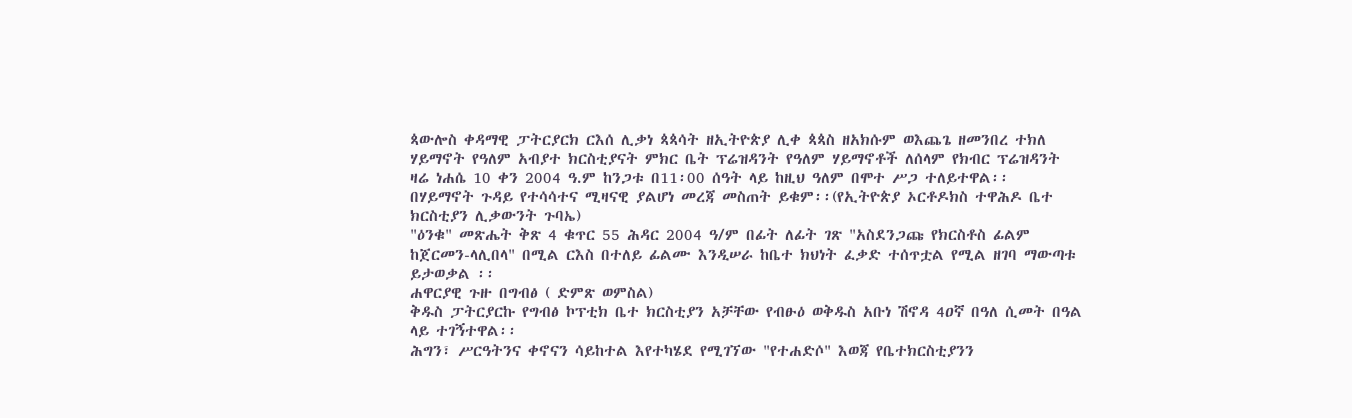ጳውሎስ ቀዳማዊ ፓትርያርክ ርእሰ ሊቃነ ጳጳሳት ዘኢትዮጵያ ሊቀ ጳጳስ ዘአክሱም ወእጨጌ ዘመንበረ ተክለ ሃይማኖት የዓለም አብያተ ክርስቲያናት ምክር ቤት ፕሬዝዳንት የዓለም ሃይማኖቶች ለሰላም የክብር ፕሬዝዳንት ዛሬ ነሐሴ 10 ቀን 2004 ዓ.ም ከንጋቱ በ11፡00 ሰዓት ላይ ከዚህ ዓለም በሞተ ሥጋ ተለይተዋል፡፡
በሃይማኖት ጉዳይ የተሳሳተና ሚዛናዊ ያልሆነ መረጃ መስጠት ይቁም፡፡(የኢትዮጵያ ኦርቶዶክስ ተዋሕዶ ቤተ ክርስቲያን ሊቃውንት ጉባኤ)
"ዕንቁ" መጽሔት ቅጽ 4 ቁጥር 55 ሕዳር 2004 ዓ/ም በፊት ለፊት ገጽ "አስደንጋጩ የክርስቶስ ፊልም ከጀርመን-ላሊበላ" በሚል ርእስ በተለይ ፊልሙ እንዲሠራ ከቤተ ክህነት ፈቃድ ተሰጥቷል የሚል ዘገባ ማውጣቱ ይታወቃል ፡፡
ሐዋርያዊ ጉዙ በግብፅ ( ድምጽ ወምስል)
ቅዱስ ፓትርያርኩ የግብፅ ኮፕቲክ ቤተ ክርስቲያን አቻቸው የብፁዕ ወቅዱስ አቡነ ሽኖዳ 4ዐኛ በዓለ ሲመት በዓል ላይ ተገኝተዋል፡፡
ሕግን፣ ሥርዓትንና ቀኖናን ሳይከተል እየተካሄደ የሚገኘው "የተሐድሶ" እወጃ የቤተክርስቲያንን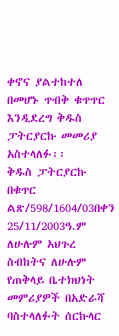ቀኖና ያልተከተለ በመሆኑ ጥብቅ ቁጥጥር እንዲደረግ ቅዱስ ፓትርያርኩ መመሪያ አስተላለፉ፡፡
ቅዱስ ፓትርያርኩ በቁጥር ልጽ/598/1604/03በቀን 25/11/2003ዓ.ም ለሁሉም አህጉረ ስብከትና ለሁሉም የጠቅላይ ቤተክህነት መምሪያዎች በአድራሻ ባስተላለፉት ሰርኩላር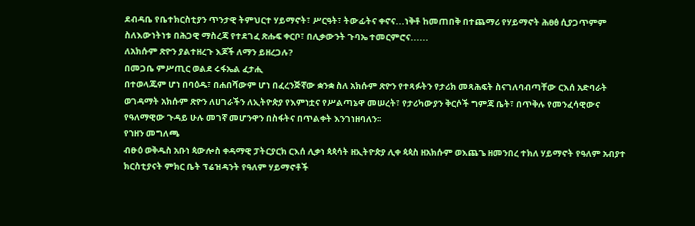ደብዳቤ የቤተክርስቲያን ጥንታዊ ትምህርተ ሃይማኖት፣ ሥርዓት፣ ትውፊትና ቀኖና...ነቅቶ ከመጠበቅ በተጨማሪ የሃይማኖት ሕፀፅ ሲያጋጥምም ስለእውነትነቱ በሕጋዊ ማስረጃ የተደገፈ ጽሑፍ ቀርቦ፣ በሊቃውንት ጉባኤ ተመርምሮና......
ለአክሱም ጽዮን ያልተዘረጉ እጆች ለማን ይዘረጋሉ?
በመጋቤ ምሥጢር ወልደ ሩፋኤል ፈታሒ
በተወላጁም ሆነ በባዕዱ፣ በሐበሻውም ሆነ በፈረንጅኛው ቋንቋ ስለ አክሱም ጽዮን የተጻፉትን የታሪክ መጻሕፍት ስናገለባብጣቸው ርእሰ አድባራት ወገዳማት አክሱም ጽዮን ለሀገራችን ለኢትዮጵያ የእምነቷና የሥልጣኔዋ መሠረት፣ የታሪካውያን ቅርሶች ግምጃ ቤት፣ በጥቅሉ የመንፈሳዊውና የዓለማዊው ጉዳይ ሁሉ መገኛ መሆንዋን በስፋትና በጥልቀት እንገነዘባለን፡፡
የኀዘን መግለጫ
ብፁዕ ወቅዱስ አቡነ ጳውሎስ ቀዳማዊ ፓትርያርክ ርእሰ ሊቃነ ጳጳሳት ዘኢትዮጵያ ሊቀ ጳጳስ ዘአክሱም ወእጨጌ ዘመንበረ ተክለ ሃይማኖት የዓለም አብያተ ክርስቲያናት ምክር ቤት ፕሬዝዳንት የዓለም ሃይማኖቶች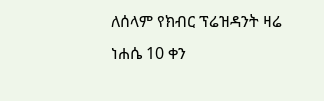ለሰላም የክብር ፕሬዝዳንት ዛሬ ነሐሴ 10 ቀን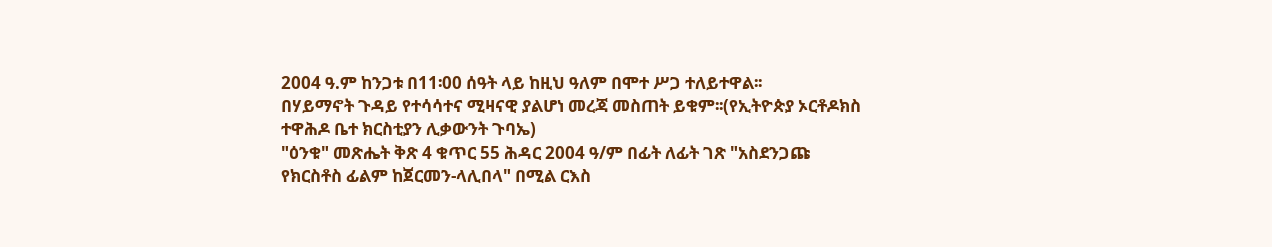2004 ዓ.ም ከንጋቱ በ11፡00 ሰዓት ላይ ከዚህ ዓለም በሞተ ሥጋ ተለይተዋል፡፡
በሃይማኖት ጉዳይ የተሳሳተና ሚዛናዊ ያልሆነ መረጃ መስጠት ይቁም፡፡(የኢትዮጵያ ኦርቶዶክስ ተዋሕዶ ቤተ ክርስቲያን ሊቃውንት ጉባኤ)
"ዕንቁ" መጽሔት ቅጽ 4 ቁጥር 55 ሕዳር 2004 ዓ/ም በፊት ለፊት ገጽ "አስደንጋጩ የክርስቶስ ፊልም ከጀርመን-ላሊበላ" በሚል ርእስ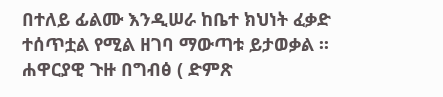በተለይ ፊልሙ እንዲሠራ ከቤተ ክህነት ፈቃድ ተሰጥቷል የሚል ዘገባ ማውጣቱ ይታወቃል ፡፡
ሐዋርያዊ ጉዙ በግብፅ ( ድምጽ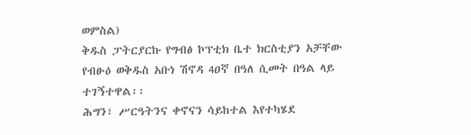ወምስል)
ቅዱስ ፓትርያርኩ የግብፅ ኮፕቲክ ቤተ ክርስቲያን አቻቸው የብፁዕ ወቅዱስ አቡነ ሽኖዳ 4ዐኛ በዓለ ሲመት በዓል ላይ ተገኝተዋል፡፡
ሕግን፣ ሥርዓትንና ቀኖናን ሳይከተል እየተካሄደ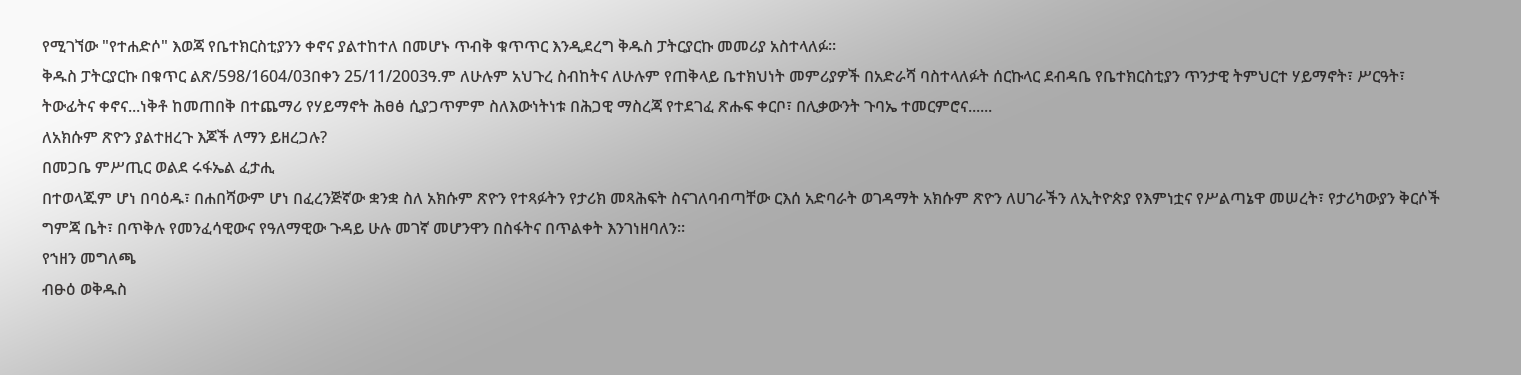የሚገኘው "የተሐድሶ" እወጃ የቤተክርስቲያንን ቀኖና ያልተከተለ በመሆኑ ጥብቅ ቁጥጥር እንዲደረግ ቅዱስ ፓትርያርኩ መመሪያ አስተላለፉ፡፡
ቅዱስ ፓትርያርኩ በቁጥር ልጽ/598/1604/03በቀን 25/11/2003ዓ.ም ለሁሉም አህጉረ ስብከትና ለሁሉም የጠቅላይ ቤተክህነት መምሪያዎች በአድራሻ ባስተላለፉት ሰርኩላር ደብዳቤ የቤተክርስቲያን ጥንታዊ ትምህርተ ሃይማኖት፣ ሥርዓት፣ ትውፊትና ቀኖና...ነቅቶ ከመጠበቅ በተጨማሪ የሃይማኖት ሕፀፅ ሲያጋጥምም ስለእውነትነቱ በሕጋዊ ማስረጃ የተደገፈ ጽሑፍ ቀርቦ፣ በሊቃውንት ጉባኤ ተመርምሮና......
ለአክሱም ጽዮን ያልተዘረጉ እጆች ለማን ይዘረጋሉ?
በመጋቤ ምሥጢር ወልደ ሩፋኤል ፈታሒ
በተወላጁም ሆነ በባዕዱ፣ በሐበሻውም ሆነ በፈረንጅኛው ቋንቋ ስለ አክሱም ጽዮን የተጻፉትን የታሪክ መጻሕፍት ስናገለባብጣቸው ርእሰ አድባራት ወገዳማት አክሱም ጽዮን ለሀገራችን ለኢትዮጵያ የእምነቷና የሥልጣኔዋ መሠረት፣ የታሪካውያን ቅርሶች ግምጃ ቤት፣ በጥቅሉ የመንፈሳዊውና የዓለማዊው ጉዳይ ሁሉ መገኛ መሆንዋን በስፋትና በጥልቀት እንገነዘባለን፡፡
የኀዘን መግለጫ
ብፁዕ ወቅዱስ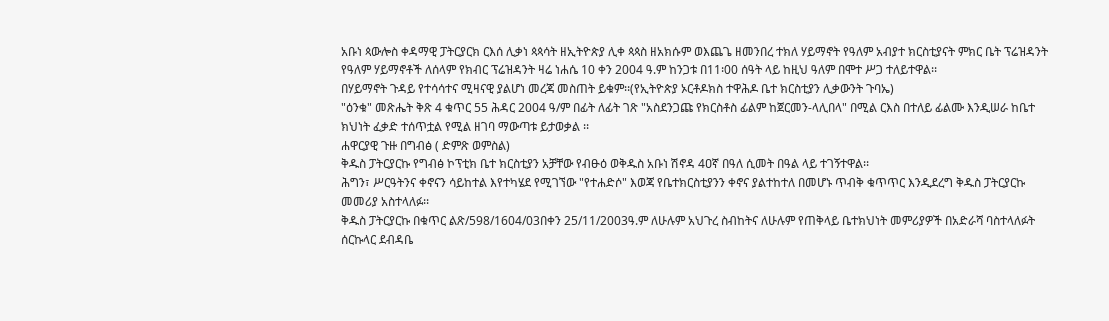አቡነ ጳውሎስ ቀዳማዊ ፓትርያርክ ርእሰ ሊቃነ ጳጳሳት ዘኢትዮጵያ ሊቀ ጳጳስ ዘአክሱም ወእጨጌ ዘመንበረ ተክለ ሃይማኖት የዓለም አብያተ ክርስቲያናት ምክር ቤት ፕሬዝዳንት የዓለም ሃይማኖቶች ለሰላም የክብር ፕሬዝዳንት ዛሬ ነሐሴ 10 ቀን 2004 ዓ.ም ከንጋቱ በ11፡00 ሰዓት ላይ ከዚህ ዓለም በሞተ ሥጋ ተለይተዋል፡፡
በሃይማኖት ጉዳይ የተሳሳተና ሚዛናዊ ያልሆነ መረጃ መስጠት ይቁም፡፡(የኢትዮጵያ ኦርቶዶክስ ተዋሕዶ ቤተ ክርስቲያን ሊቃውንት ጉባኤ)
"ዕንቁ" መጽሔት ቅጽ 4 ቁጥር 55 ሕዳር 2004 ዓ/ም በፊት ለፊት ገጽ "አስደንጋጩ የክርስቶስ ፊልም ከጀርመን-ላሊበላ" በሚል ርእስ በተለይ ፊልሙ እንዲሠራ ከቤተ ክህነት ፈቃድ ተሰጥቷል የሚል ዘገባ ማውጣቱ ይታወቃል ፡፡
ሐዋርያዊ ጉዙ በግብፅ ( ድምጽ ወምስል)
ቅዱስ ፓትርያርኩ የግብፅ ኮፕቲክ ቤተ ክርስቲያን አቻቸው የብፁዕ ወቅዱስ አቡነ ሽኖዳ 4ዐኛ በዓለ ሲመት በዓል ላይ ተገኝተዋል፡፡
ሕግን፣ ሥርዓትንና ቀኖናን ሳይከተል እየተካሄደ የሚገኘው "የተሐድሶ" እወጃ የቤተክርስቲያንን ቀኖና ያልተከተለ በመሆኑ ጥብቅ ቁጥጥር እንዲደረግ ቅዱስ ፓትርያርኩ መመሪያ አስተላለፉ፡፡
ቅዱስ ፓትርያርኩ በቁጥር ልጽ/598/1604/03በቀን 25/11/2003ዓ.ም ለሁሉም አህጉረ ስብከትና ለሁሉም የጠቅላይ ቤተክህነት መምሪያዎች በአድራሻ ባስተላለፉት ሰርኩላር ደብዳቤ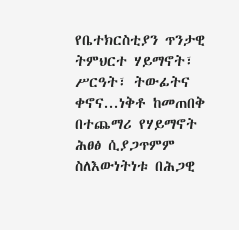የቤተክርስቲያን ጥንታዊ ትምህርተ ሃይማኖት፣ ሥርዓት፣ ትውፊትና ቀኖና...ነቅቶ ከመጠበቅ በተጨማሪ የሃይማኖት ሕፀፅ ሲያጋጥምም ስለእውነትነቱ በሕጋዊ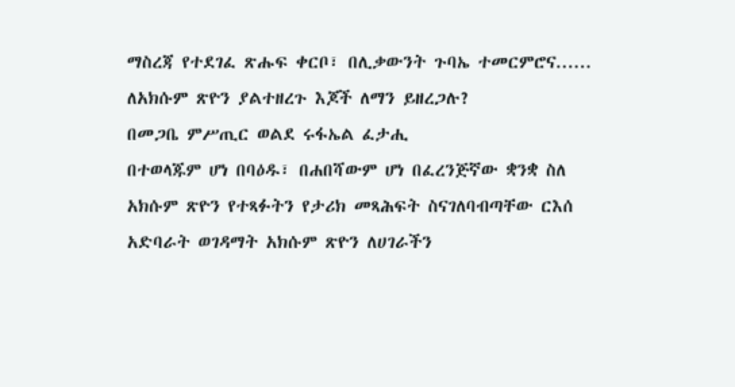ማስረጃ የተደገፈ ጽሑፍ ቀርቦ፣ በሊቃውንት ጉባኤ ተመርምሮና......
ለአክሱም ጽዮን ያልተዘረጉ እጆች ለማን ይዘረጋሉ?
በመጋቤ ምሥጢር ወልደ ሩፋኤል ፈታሒ
በተወላጁም ሆነ በባዕዱ፣ በሐበሻውም ሆነ በፈረንጅኛው ቋንቋ ስለ አክሱም ጽዮን የተጻፉትን የታሪክ መጻሕፍት ስናገለባብጣቸው ርእሰ አድባራት ወገዳማት አክሱም ጽዮን ለሀገራችን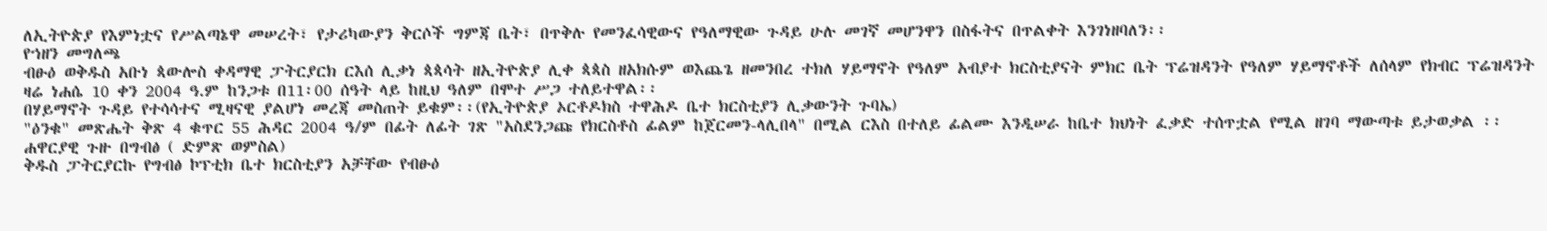ለኢትዮጵያ የእምነቷና የሥልጣኔዋ መሠረት፣ የታሪካውያን ቅርሶች ግምጃ ቤት፣ በጥቅሉ የመንፈሳዊውና የዓለማዊው ጉዳይ ሁሉ መገኛ መሆንዋን በስፋትና በጥልቀት እንገነዘባለን፡፡
የኀዘን መግለጫ
ብፁዕ ወቅዱስ አቡነ ጳውሎስ ቀዳማዊ ፓትርያርክ ርእሰ ሊቃነ ጳጳሳት ዘኢትዮጵያ ሊቀ ጳጳስ ዘአክሱም ወእጨጌ ዘመንበረ ተክለ ሃይማኖት የዓለም አብያተ ክርስቲያናት ምክር ቤት ፕሬዝዳንት የዓለም ሃይማኖቶች ለሰላም የክብር ፕሬዝዳንት ዛሬ ነሐሴ 10 ቀን 2004 ዓ.ም ከንጋቱ በ11፡00 ሰዓት ላይ ከዚህ ዓለም በሞተ ሥጋ ተለይተዋል፡፡
በሃይማኖት ጉዳይ የተሳሳተና ሚዛናዊ ያልሆነ መረጃ መስጠት ይቁም፡፡(የኢትዮጵያ ኦርቶዶክስ ተዋሕዶ ቤተ ክርስቲያን ሊቃውንት ጉባኤ)
"ዕንቁ" መጽሔት ቅጽ 4 ቁጥር 55 ሕዳር 2004 ዓ/ም በፊት ለፊት ገጽ "አስደንጋጩ የክርስቶስ ፊልም ከጀርመን-ላሊበላ" በሚል ርእስ በተለይ ፊልሙ እንዲሠራ ከቤተ ክህነት ፈቃድ ተሰጥቷል የሚል ዘገባ ማውጣቱ ይታወቃል ፡፡
ሐዋርያዊ ጉዙ በግብፅ ( ድምጽ ወምስል)
ቅዱስ ፓትርያርኩ የግብፅ ኮፕቲክ ቤተ ክርስቲያን አቻቸው የብፁዕ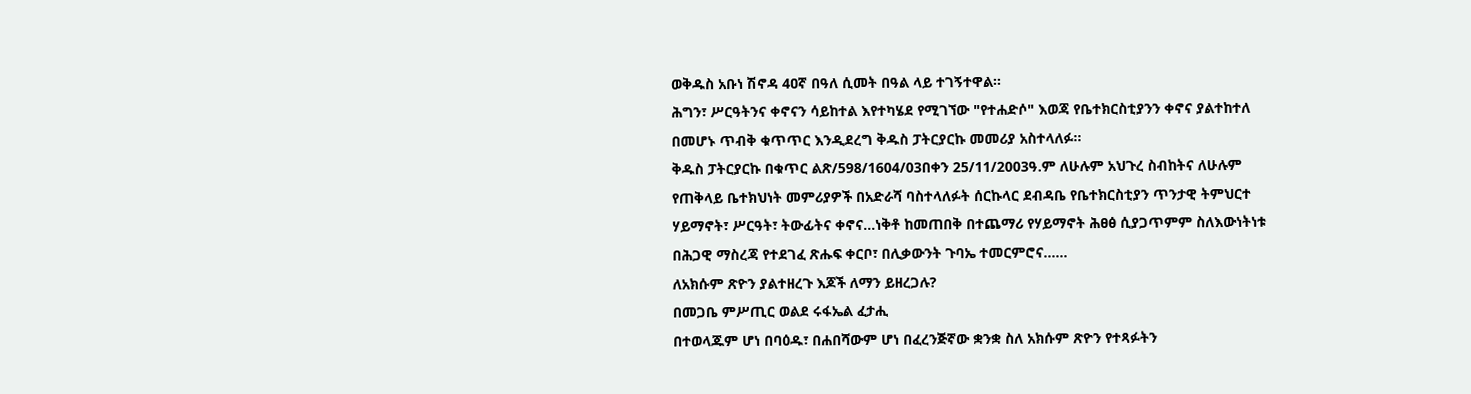ወቅዱስ አቡነ ሽኖዳ 4ዐኛ በዓለ ሲመት በዓል ላይ ተገኝተዋል፡፡
ሕግን፣ ሥርዓትንና ቀኖናን ሳይከተል እየተካሄደ የሚገኘው "የተሐድሶ" እወጃ የቤተክርስቲያንን ቀኖና ያልተከተለ በመሆኑ ጥብቅ ቁጥጥር እንዲደረግ ቅዱስ ፓትርያርኩ መመሪያ አስተላለፉ፡፡
ቅዱስ ፓትርያርኩ በቁጥር ልጽ/598/1604/03በቀን 25/11/2003ዓ.ም ለሁሉም አህጉረ ስብከትና ለሁሉም የጠቅላይ ቤተክህነት መምሪያዎች በአድራሻ ባስተላለፉት ሰርኩላር ደብዳቤ የቤተክርስቲያን ጥንታዊ ትምህርተ ሃይማኖት፣ ሥርዓት፣ ትውፊትና ቀኖና...ነቅቶ ከመጠበቅ በተጨማሪ የሃይማኖት ሕፀፅ ሲያጋጥምም ስለእውነትነቱ በሕጋዊ ማስረጃ የተደገፈ ጽሑፍ ቀርቦ፣ በሊቃውንት ጉባኤ ተመርምሮና......
ለአክሱም ጽዮን ያልተዘረጉ እጆች ለማን ይዘረጋሉ?
በመጋቤ ምሥጢር ወልደ ሩፋኤል ፈታሒ
በተወላጁም ሆነ በባዕዱ፣ በሐበሻውም ሆነ በፈረንጅኛው ቋንቋ ስለ አክሱም ጽዮን የተጻፉትን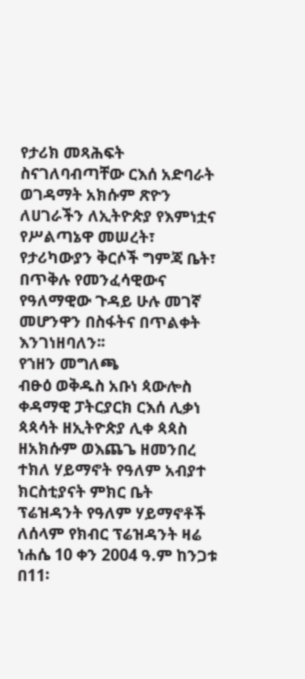የታሪክ መጻሕፍት ስናገለባብጣቸው ርእሰ አድባራት ወገዳማት አክሱም ጽዮን ለሀገራችን ለኢትዮጵያ የእምነቷና የሥልጣኔዋ መሠረት፣ የታሪካውያን ቅርሶች ግምጃ ቤት፣ በጥቅሉ የመንፈሳዊውና የዓለማዊው ጉዳይ ሁሉ መገኛ መሆንዋን በስፋትና በጥልቀት እንገነዘባለን፡፡
የኀዘን መግለጫ
ብፁዕ ወቅዱስ አቡነ ጳውሎስ ቀዳማዊ ፓትርያርክ ርእሰ ሊቃነ ጳጳሳት ዘኢትዮጵያ ሊቀ ጳጳስ ዘአክሱም ወእጨጌ ዘመንበረ ተክለ ሃይማኖት የዓለም አብያተ ክርስቲያናት ምክር ቤት ፕሬዝዳንት የዓለም ሃይማኖቶች ለሰላም የክብር ፕሬዝዳንት ዛሬ ነሐሴ 10 ቀን 2004 ዓ.ም ከንጋቱ በ11፡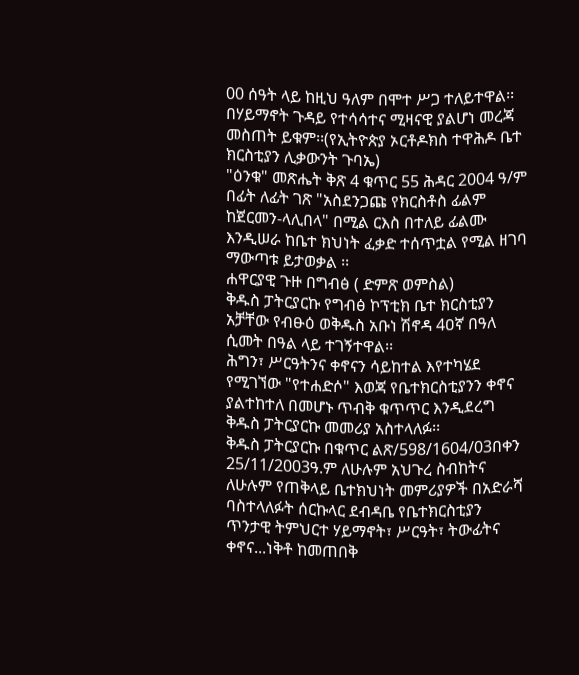00 ሰዓት ላይ ከዚህ ዓለም በሞተ ሥጋ ተለይተዋል፡፡
በሃይማኖት ጉዳይ የተሳሳተና ሚዛናዊ ያልሆነ መረጃ መስጠት ይቁም፡፡(የኢትዮጵያ ኦርቶዶክስ ተዋሕዶ ቤተ ክርስቲያን ሊቃውንት ጉባኤ)
"ዕንቁ" መጽሔት ቅጽ 4 ቁጥር 55 ሕዳር 2004 ዓ/ም በፊት ለፊት ገጽ "አስደንጋጩ የክርስቶስ ፊልም ከጀርመን-ላሊበላ" በሚል ርእስ በተለይ ፊልሙ እንዲሠራ ከቤተ ክህነት ፈቃድ ተሰጥቷል የሚል ዘገባ ማውጣቱ ይታወቃል ፡፡
ሐዋርያዊ ጉዙ በግብፅ ( ድምጽ ወምስል)
ቅዱስ ፓትርያርኩ የግብፅ ኮፕቲክ ቤተ ክርስቲያን አቻቸው የብፁዕ ወቅዱስ አቡነ ሽኖዳ 4ዐኛ በዓለ ሲመት በዓል ላይ ተገኝተዋል፡፡
ሕግን፣ ሥርዓትንና ቀኖናን ሳይከተል እየተካሄደ የሚገኘው "የተሐድሶ" እወጃ የቤተክርስቲያንን ቀኖና ያልተከተለ በመሆኑ ጥብቅ ቁጥጥር እንዲደረግ ቅዱስ ፓትርያርኩ መመሪያ አስተላለፉ፡፡
ቅዱስ ፓትርያርኩ በቁጥር ልጽ/598/1604/03በቀን 25/11/2003ዓ.ም ለሁሉም አህጉረ ስብከትና ለሁሉም የጠቅላይ ቤተክህነት መምሪያዎች በአድራሻ ባስተላለፉት ሰርኩላር ደብዳቤ የቤተክርስቲያን ጥንታዊ ትምህርተ ሃይማኖት፣ ሥርዓት፣ ትውፊትና ቀኖና...ነቅቶ ከመጠበቅ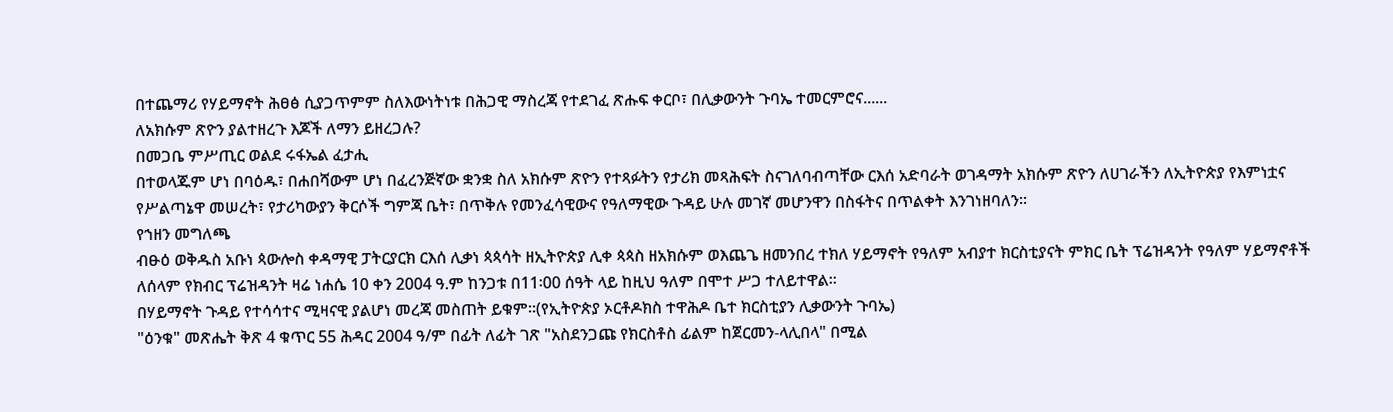በተጨማሪ የሃይማኖት ሕፀፅ ሲያጋጥምም ስለእውነትነቱ በሕጋዊ ማስረጃ የተደገፈ ጽሑፍ ቀርቦ፣ በሊቃውንት ጉባኤ ተመርምሮና......
ለአክሱም ጽዮን ያልተዘረጉ እጆች ለማን ይዘረጋሉ?
በመጋቤ ምሥጢር ወልደ ሩፋኤል ፈታሒ
በተወላጁም ሆነ በባዕዱ፣ በሐበሻውም ሆነ በፈረንጅኛው ቋንቋ ስለ አክሱም ጽዮን የተጻፉትን የታሪክ መጻሕፍት ስናገለባብጣቸው ርእሰ አድባራት ወገዳማት አክሱም ጽዮን ለሀገራችን ለኢትዮጵያ የእምነቷና የሥልጣኔዋ መሠረት፣ የታሪካውያን ቅርሶች ግምጃ ቤት፣ በጥቅሉ የመንፈሳዊውና የዓለማዊው ጉዳይ ሁሉ መገኛ መሆንዋን በስፋትና በጥልቀት እንገነዘባለን፡፡
የኀዘን መግለጫ
ብፁዕ ወቅዱስ አቡነ ጳውሎስ ቀዳማዊ ፓትርያርክ ርእሰ ሊቃነ ጳጳሳት ዘኢትዮጵያ ሊቀ ጳጳስ ዘአክሱም ወእጨጌ ዘመንበረ ተክለ ሃይማኖት የዓለም አብያተ ክርስቲያናት ምክር ቤት ፕሬዝዳንት የዓለም ሃይማኖቶች ለሰላም የክብር ፕሬዝዳንት ዛሬ ነሐሴ 10 ቀን 2004 ዓ.ም ከንጋቱ በ11፡00 ሰዓት ላይ ከዚህ ዓለም በሞተ ሥጋ ተለይተዋል፡፡
በሃይማኖት ጉዳይ የተሳሳተና ሚዛናዊ ያልሆነ መረጃ መስጠት ይቁም፡፡(የኢትዮጵያ ኦርቶዶክስ ተዋሕዶ ቤተ ክርስቲያን ሊቃውንት ጉባኤ)
"ዕንቁ" መጽሔት ቅጽ 4 ቁጥር 55 ሕዳር 2004 ዓ/ም በፊት ለፊት ገጽ "አስደንጋጩ የክርስቶስ ፊልም ከጀርመን-ላሊበላ" በሚል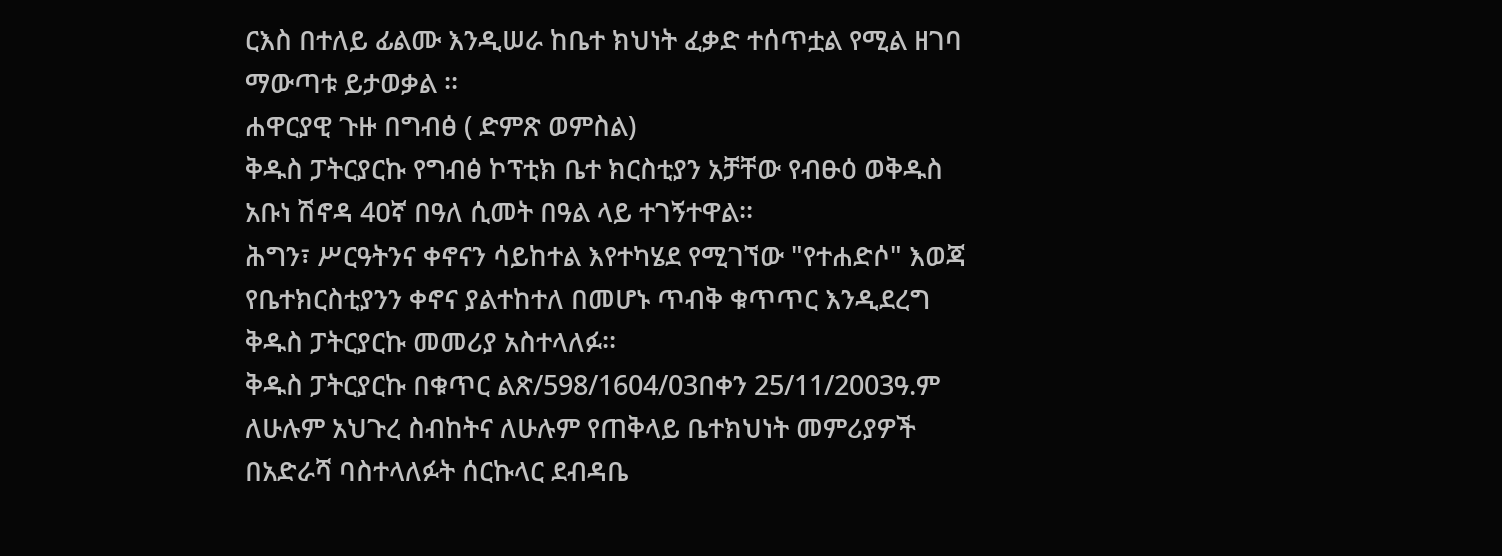ርእስ በተለይ ፊልሙ እንዲሠራ ከቤተ ክህነት ፈቃድ ተሰጥቷል የሚል ዘገባ ማውጣቱ ይታወቃል ፡፡
ሐዋርያዊ ጉዙ በግብፅ ( ድምጽ ወምስል)
ቅዱስ ፓትርያርኩ የግብፅ ኮፕቲክ ቤተ ክርስቲያን አቻቸው የብፁዕ ወቅዱስ አቡነ ሽኖዳ 4ዐኛ በዓለ ሲመት በዓል ላይ ተገኝተዋል፡፡
ሕግን፣ ሥርዓትንና ቀኖናን ሳይከተል እየተካሄደ የሚገኘው "የተሐድሶ" እወጃ የቤተክርስቲያንን ቀኖና ያልተከተለ በመሆኑ ጥብቅ ቁጥጥር እንዲደረግ ቅዱስ ፓትርያርኩ መመሪያ አስተላለፉ፡፡
ቅዱስ ፓትርያርኩ በቁጥር ልጽ/598/1604/03በቀን 25/11/2003ዓ.ም ለሁሉም አህጉረ ስብከትና ለሁሉም የጠቅላይ ቤተክህነት መምሪያዎች በአድራሻ ባስተላለፉት ሰርኩላር ደብዳቤ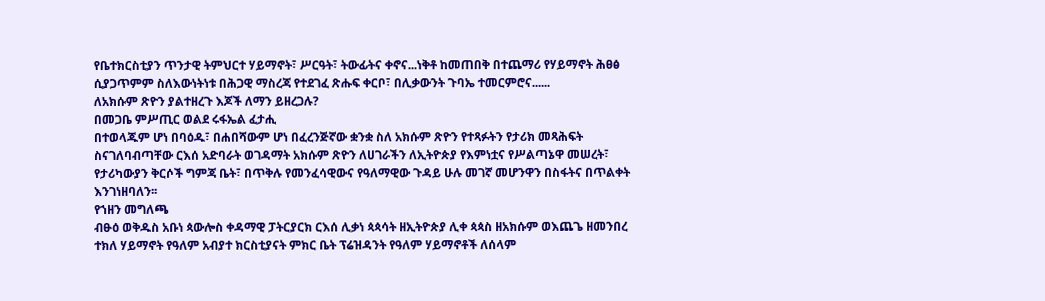የቤተክርስቲያን ጥንታዊ ትምህርተ ሃይማኖት፣ ሥርዓት፣ ትውፊትና ቀኖና...ነቅቶ ከመጠበቅ በተጨማሪ የሃይማኖት ሕፀፅ ሲያጋጥምም ስለእውነትነቱ በሕጋዊ ማስረጃ የተደገፈ ጽሑፍ ቀርቦ፣ በሊቃውንት ጉባኤ ተመርምሮና......
ለአክሱም ጽዮን ያልተዘረጉ እጆች ለማን ይዘረጋሉ?
በመጋቤ ምሥጢር ወልደ ሩፋኤል ፈታሒ
በተወላጁም ሆነ በባዕዱ፣ በሐበሻውም ሆነ በፈረንጅኛው ቋንቋ ስለ አክሱም ጽዮን የተጻፉትን የታሪክ መጻሕፍት ስናገለባብጣቸው ርእሰ አድባራት ወገዳማት አክሱም ጽዮን ለሀገራችን ለኢትዮጵያ የእምነቷና የሥልጣኔዋ መሠረት፣ የታሪካውያን ቅርሶች ግምጃ ቤት፣ በጥቅሉ የመንፈሳዊውና የዓለማዊው ጉዳይ ሁሉ መገኛ መሆንዋን በስፋትና በጥልቀት እንገነዘባለን፡፡
የኀዘን መግለጫ
ብፁዕ ወቅዱስ አቡነ ጳውሎስ ቀዳማዊ ፓትርያርክ ርእሰ ሊቃነ ጳጳሳት ዘኢትዮጵያ ሊቀ ጳጳስ ዘአክሱም ወእጨጌ ዘመንበረ ተክለ ሃይማኖት የዓለም አብያተ ክርስቲያናት ምክር ቤት ፕሬዝዳንት የዓለም ሃይማኖቶች ለሰላም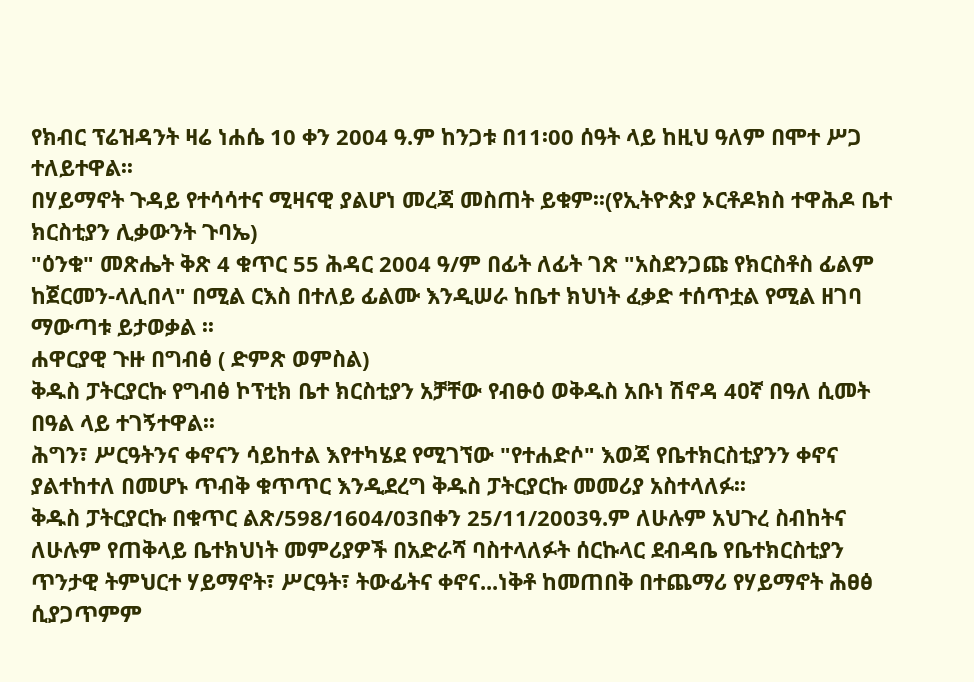የክብር ፕሬዝዳንት ዛሬ ነሐሴ 10 ቀን 2004 ዓ.ም ከንጋቱ በ11፡00 ሰዓት ላይ ከዚህ ዓለም በሞተ ሥጋ ተለይተዋል፡፡
በሃይማኖት ጉዳይ የተሳሳተና ሚዛናዊ ያልሆነ መረጃ መስጠት ይቁም፡፡(የኢትዮጵያ ኦርቶዶክስ ተዋሕዶ ቤተ ክርስቲያን ሊቃውንት ጉባኤ)
"ዕንቁ" መጽሔት ቅጽ 4 ቁጥር 55 ሕዳር 2004 ዓ/ም በፊት ለፊት ገጽ "አስደንጋጩ የክርስቶስ ፊልም ከጀርመን-ላሊበላ" በሚል ርእስ በተለይ ፊልሙ እንዲሠራ ከቤተ ክህነት ፈቃድ ተሰጥቷል የሚል ዘገባ ማውጣቱ ይታወቃል ፡፡
ሐዋርያዊ ጉዙ በግብፅ ( ድምጽ ወምስል)
ቅዱስ ፓትርያርኩ የግብፅ ኮፕቲክ ቤተ ክርስቲያን አቻቸው የብፁዕ ወቅዱስ አቡነ ሽኖዳ 4ዐኛ በዓለ ሲመት በዓል ላይ ተገኝተዋል፡፡
ሕግን፣ ሥርዓትንና ቀኖናን ሳይከተል እየተካሄደ የሚገኘው "የተሐድሶ" እወጃ የቤተክርስቲያንን ቀኖና ያልተከተለ በመሆኑ ጥብቅ ቁጥጥር እንዲደረግ ቅዱስ ፓትርያርኩ መመሪያ አስተላለፉ፡፡
ቅዱስ ፓትርያርኩ በቁጥር ልጽ/598/1604/03በቀን 25/11/2003ዓ.ም ለሁሉም አህጉረ ስብከትና ለሁሉም የጠቅላይ ቤተክህነት መምሪያዎች በአድራሻ ባስተላለፉት ሰርኩላር ደብዳቤ የቤተክርስቲያን ጥንታዊ ትምህርተ ሃይማኖት፣ ሥርዓት፣ ትውፊትና ቀኖና...ነቅቶ ከመጠበቅ በተጨማሪ የሃይማኖት ሕፀፅ ሲያጋጥምም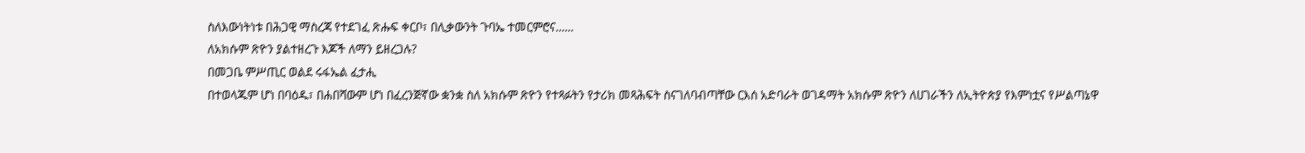ስለእውነትነቱ በሕጋዊ ማስረጃ የተደገፈ ጽሑፍ ቀርቦ፣ በሊቃውንት ጉባኤ ተመርምሮና......
ለአክሱም ጽዮን ያልተዘረጉ እጆች ለማን ይዘረጋሉ?
በመጋቤ ምሥጢር ወልደ ሩፋኤል ፈታሒ
በተወላጁም ሆነ በባዕዱ፣ በሐበሻውም ሆነ በፈረንጅኛው ቋንቋ ስለ አክሱም ጽዮን የተጻፉትን የታሪክ መጻሕፍት ስናገለባብጣቸው ርእሰ አድባራት ወገዳማት አክሱም ጽዮን ለሀገራችን ለኢትዮጵያ የእምነቷና የሥልጣኔዋ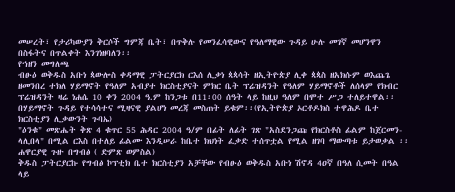መሠረት፣ የታሪካውያን ቅርሶች ግምጃ ቤት፣ በጥቅሉ የመንፈሳዊውና የዓለማዊው ጉዳይ ሁሉ መገኛ መሆንዋን በስፋትና በጥልቀት እንገነዘባለን፡፡
የኀዘን መግለጫ
ብፁዕ ወቅዱስ አቡነ ጳውሎስ ቀዳማዊ ፓትርያርክ ርእሰ ሊቃነ ጳጳሳት ዘኢትዮጵያ ሊቀ ጳጳስ ዘአክሱም ወእጨጌ ዘመንበረ ተክለ ሃይማኖት የዓለም አብያተ ክርስቲያናት ምክር ቤት ፕሬዝዳንት የዓለም ሃይማኖቶች ለሰላም የክብር ፕሬዝዳንት ዛሬ ነሐሴ 10 ቀን 2004 ዓ.ም ከንጋቱ በ11፡00 ሰዓት ላይ ከዚህ ዓለም በሞተ ሥጋ ተለይተዋል፡፡
በሃይማኖት ጉዳይ የተሳሳተና ሚዛናዊ ያልሆነ መረጃ መስጠት ይቁም፡፡(የኢትዮጵያ ኦርቶዶክስ ተዋሕዶ ቤተ ክርስቲያን ሊቃውንት ጉባኤ)
"ዕንቁ" መጽሔት ቅጽ 4 ቁጥር 55 ሕዳር 2004 ዓ/ም በፊት ለፊት ገጽ "አስደንጋጩ የክርስቶስ ፊልም ከጀርመን-ላሊበላ" በሚል ርእስ በተለይ ፊልሙ እንዲሠራ ከቤተ ክህነት ፈቃድ ተሰጥቷል የሚል ዘገባ ማውጣቱ ይታወቃል ፡፡
ሐዋርያዊ ጉዙ በግብፅ ( ድምጽ ወምስል)
ቅዱስ ፓትርያርኩ የግብፅ ኮፕቲክ ቤተ ክርስቲያን አቻቸው የብፁዕ ወቅዱስ አቡነ ሽኖዳ 4ዐኛ በዓለ ሲመት በዓል ላይ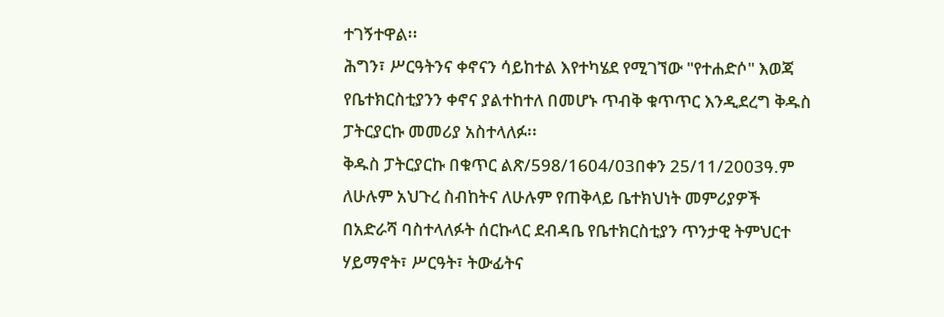ተገኝተዋል፡፡
ሕግን፣ ሥርዓትንና ቀኖናን ሳይከተል እየተካሄደ የሚገኘው "የተሐድሶ" እወጃ የቤተክርስቲያንን ቀኖና ያልተከተለ በመሆኑ ጥብቅ ቁጥጥር እንዲደረግ ቅዱስ ፓትርያርኩ መመሪያ አስተላለፉ፡፡
ቅዱስ ፓትርያርኩ በቁጥር ልጽ/598/1604/03በቀን 25/11/2003ዓ.ም ለሁሉም አህጉረ ስብከትና ለሁሉም የጠቅላይ ቤተክህነት መምሪያዎች በአድራሻ ባስተላለፉት ሰርኩላር ደብዳቤ የቤተክርስቲያን ጥንታዊ ትምህርተ ሃይማኖት፣ ሥርዓት፣ ትውፊትና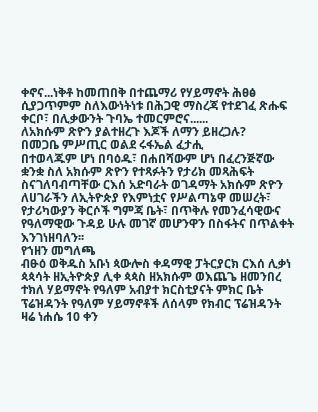ቀኖና...ነቅቶ ከመጠበቅ በተጨማሪ የሃይማኖት ሕፀፅ ሲያጋጥምም ስለእውነትነቱ በሕጋዊ ማስረጃ የተደገፈ ጽሑፍ ቀርቦ፣ በሊቃውንት ጉባኤ ተመርምሮና......
ለአክሱም ጽዮን ያልተዘረጉ እጆች ለማን ይዘረጋሉ?
በመጋቤ ምሥጢር ወልደ ሩፋኤል ፈታሒ
በተወላጁም ሆነ በባዕዱ፣ በሐበሻውም ሆነ በፈረንጅኛው ቋንቋ ስለ አክሱም ጽዮን የተጻፉትን የታሪክ መጻሕፍት ስናገለባብጣቸው ርእሰ አድባራት ወገዳማት አክሱም ጽዮን ለሀገራችን ለኢትዮጵያ የእምነቷና የሥልጣኔዋ መሠረት፣ የታሪካውያን ቅርሶች ግምጃ ቤት፣ በጥቅሉ የመንፈሳዊውና የዓለማዊው ጉዳይ ሁሉ መገኛ መሆንዋን በስፋትና በጥልቀት እንገነዘባለን፡፡
የኀዘን መግለጫ
ብፁዕ ወቅዱስ አቡነ ጳውሎስ ቀዳማዊ ፓትርያርክ ርእሰ ሊቃነ ጳጳሳት ዘኢትዮጵያ ሊቀ ጳጳስ ዘአክሱም ወእጨጌ ዘመንበረ ተክለ ሃይማኖት የዓለም አብያተ ክርስቲያናት ምክር ቤት ፕሬዝዳንት የዓለም ሃይማኖቶች ለሰላም የክብር ፕሬዝዳንት ዛሬ ነሐሴ 10 ቀን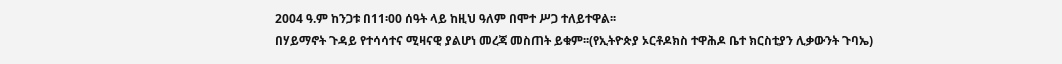2004 ዓ.ም ከንጋቱ በ11፡00 ሰዓት ላይ ከዚህ ዓለም በሞተ ሥጋ ተለይተዋል፡፡
በሃይማኖት ጉዳይ የተሳሳተና ሚዛናዊ ያልሆነ መረጃ መስጠት ይቁም፡፡(የኢትዮጵያ ኦርቶዶክስ ተዋሕዶ ቤተ ክርስቲያን ሊቃውንት ጉባኤ)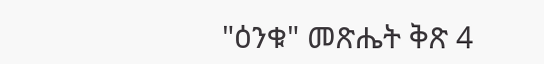"ዕንቁ" መጽሔት ቅጽ 4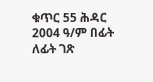ቁጥር 55 ሕዳር 2004 ዓ/ም በፊት ለፊት ገጽ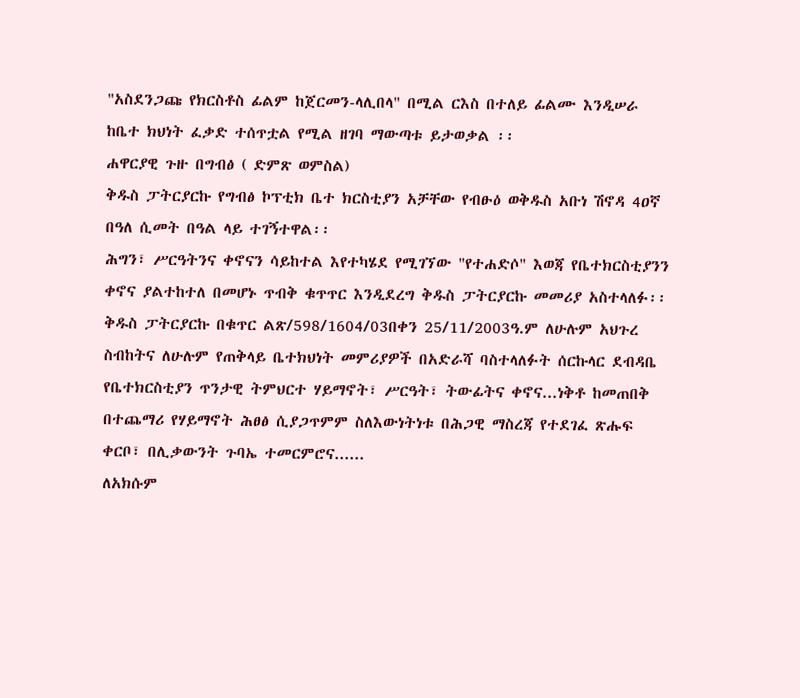"አስደንጋጩ የክርስቶስ ፊልም ከጀርመን-ላሊበላ" በሚል ርእስ በተለይ ፊልሙ እንዲሠራ ከቤተ ክህነት ፈቃድ ተሰጥቷል የሚል ዘገባ ማውጣቱ ይታወቃል ፡፡
ሐዋርያዊ ጉዙ በግብፅ ( ድምጽ ወምስል)
ቅዱስ ፓትርያርኩ የግብፅ ኮፕቲክ ቤተ ክርስቲያን አቻቸው የብፁዕ ወቅዱስ አቡነ ሽኖዳ 4ዐኛ በዓለ ሲመት በዓል ላይ ተገኝተዋል፡፡
ሕግን፣ ሥርዓትንና ቀኖናን ሳይከተል እየተካሄደ የሚገኘው "የተሐድሶ" እወጃ የቤተክርስቲያንን ቀኖና ያልተከተለ በመሆኑ ጥብቅ ቁጥጥር እንዲደረግ ቅዱስ ፓትርያርኩ መመሪያ አስተላለፉ፡፡
ቅዱስ ፓትርያርኩ በቁጥር ልጽ/598/1604/03በቀን 25/11/2003ዓ.ም ለሁሉም አህጉረ ስብከትና ለሁሉም የጠቅላይ ቤተክህነት መምሪያዎች በአድራሻ ባስተላለፉት ሰርኩላር ደብዳቤ የቤተክርስቲያን ጥንታዊ ትምህርተ ሃይማኖት፣ ሥርዓት፣ ትውፊትና ቀኖና...ነቅቶ ከመጠበቅ በተጨማሪ የሃይማኖት ሕፀፅ ሲያጋጥምም ስለእውነትነቱ በሕጋዊ ማስረጃ የተደገፈ ጽሑፍ ቀርቦ፣ በሊቃውንት ጉባኤ ተመርምሮና......
ለአክሱም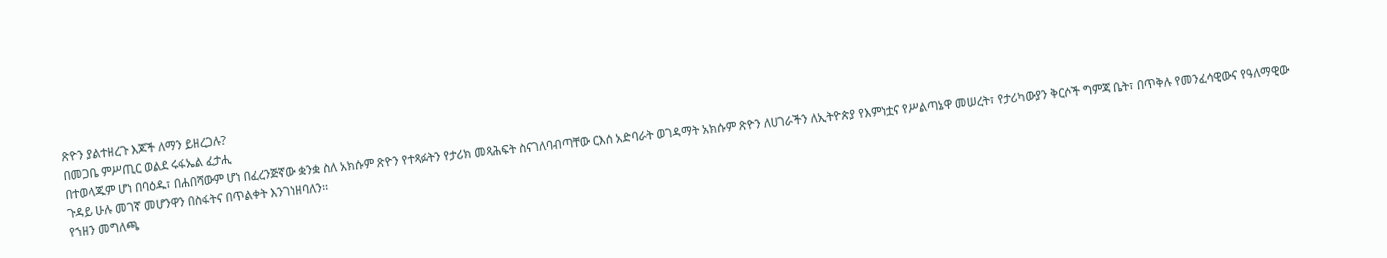ጽዮን ያልተዘረጉ እጆች ለማን ይዘረጋሉ?
በመጋቤ ምሥጢር ወልደ ሩፋኤል ፈታሒ
በተወላጁም ሆነ በባዕዱ፣ በሐበሻውም ሆነ በፈረንጅኛው ቋንቋ ስለ አክሱም ጽዮን የተጻፉትን የታሪክ መጻሕፍት ስናገለባብጣቸው ርእሰ አድባራት ወገዳማት አክሱም ጽዮን ለሀገራችን ለኢትዮጵያ የእምነቷና የሥልጣኔዋ መሠረት፣ የታሪካውያን ቅርሶች ግምጃ ቤት፣ በጥቅሉ የመንፈሳዊውና የዓለማዊው ጉዳይ ሁሉ መገኛ መሆንዋን በስፋትና በጥልቀት እንገነዘባለን፡፡
የኀዘን መግለጫ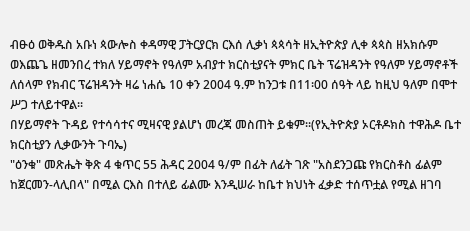ብፁዕ ወቅዱስ አቡነ ጳውሎስ ቀዳማዊ ፓትርያርክ ርእሰ ሊቃነ ጳጳሳት ዘኢትዮጵያ ሊቀ ጳጳስ ዘአክሱም ወእጨጌ ዘመንበረ ተክለ ሃይማኖት የዓለም አብያተ ክርስቲያናት ምክር ቤት ፕሬዝዳንት የዓለም ሃይማኖቶች ለሰላም የክብር ፕሬዝዳንት ዛሬ ነሐሴ 10 ቀን 2004 ዓ.ም ከንጋቱ በ11፡00 ሰዓት ላይ ከዚህ ዓለም በሞተ ሥጋ ተለይተዋል፡፡
በሃይማኖት ጉዳይ የተሳሳተና ሚዛናዊ ያልሆነ መረጃ መስጠት ይቁም፡፡(የኢትዮጵያ ኦርቶዶክስ ተዋሕዶ ቤተ ክርስቲያን ሊቃውንት ጉባኤ)
"ዕንቁ" መጽሔት ቅጽ 4 ቁጥር 55 ሕዳር 2004 ዓ/ም በፊት ለፊት ገጽ "አስደንጋጩ የክርስቶስ ፊልም ከጀርመን-ላሊበላ" በሚል ርእስ በተለይ ፊልሙ እንዲሠራ ከቤተ ክህነት ፈቃድ ተሰጥቷል የሚል ዘገባ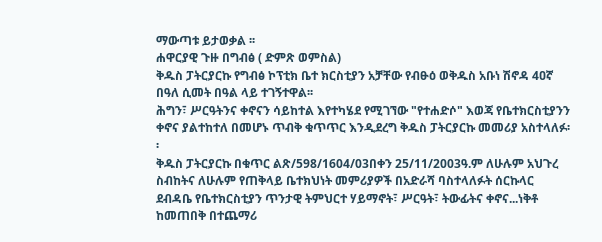ማውጣቱ ይታወቃል ፡፡
ሐዋርያዊ ጉዙ በግብፅ ( ድምጽ ወምስል)
ቅዱስ ፓትርያርኩ የግብፅ ኮፕቲክ ቤተ ክርስቲያን አቻቸው የብፁዕ ወቅዱስ አቡነ ሽኖዳ 4ዐኛ በዓለ ሲመት በዓል ላይ ተገኝተዋል፡፡
ሕግን፣ ሥርዓትንና ቀኖናን ሳይከተል እየተካሄደ የሚገኘው "የተሐድሶ" እወጃ የቤተክርስቲያንን ቀኖና ያልተከተለ በመሆኑ ጥብቅ ቁጥጥር እንዲደረግ ቅዱስ ፓትርያርኩ መመሪያ አስተላለፉ፡፡
ቅዱስ ፓትርያርኩ በቁጥር ልጽ/598/1604/03በቀን 25/11/2003ዓ.ም ለሁሉም አህጉረ ስብከትና ለሁሉም የጠቅላይ ቤተክህነት መምሪያዎች በአድራሻ ባስተላለፉት ሰርኩላር ደብዳቤ የቤተክርስቲያን ጥንታዊ ትምህርተ ሃይማኖት፣ ሥርዓት፣ ትውፊትና ቀኖና...ነቅቶ ከመጠበቅ በተጨማሪ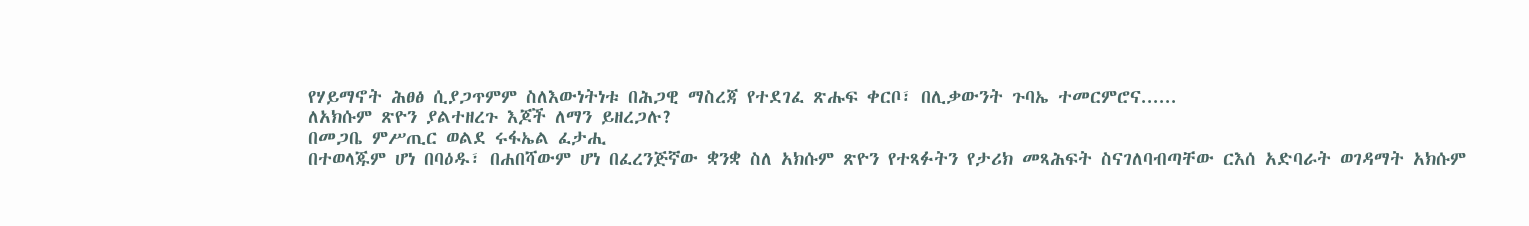የሃይማኖት ሕፀፅ ሲያጋጥምም ስለእውነትነቱ በሕጋዊ ማስረጃ የተደገፈ ጽሑፍ ቀርቦ፣ በሊቃውንት ጉባኤ ተመርምሮና......
ለአክሱም ጽዮን ያልተዘረጉ እጆች ለማን ይዘረጋሉ?
በመጋቤ ምሥጢር ወልደ ሩፋኤል ፈታሒ
በተወላጁም ሆነ በባዕዱ፣ በሐበሻውም ሆነ በፈረንጅኛው ቋንቋ ስለ አክሱም ጽዮን የተጻፉትን የታሪክ መጻሕፍት ስናገለባብጣቸው ርእሰ አድባራት ወገዳማት አክሱም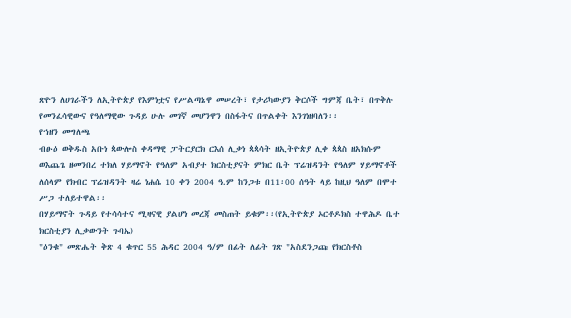ጽዮን ለሀገራችን ለኢትዮጵያ የእምነቷና የሥልጣኔዋ መሠረት፣ የታሪካውያን ቅርሶች ግምጃ ቤት፣ በጥቅሉ የመንፈሳዊውና የዓለማዊው ጉዳይ ሁሉ መገኛ መሆንዋን በስፋትና በጥልቀት እንገነዘባለን፡፡
የኀዘን መግለጫ
ብፁዕ ወቅዱስ አቡነ ጳውሎስ ቀዳማዊ ፓትርያርክ ርእሰ ሊቃነ ጳጳሳት ዘኢትዮጵያ ሊቀ ጳጳስ ዘአክሱም ወእጨጌ ዘመንበረ ተክለ ሃይማኖት የዓለም አብያተ ክርስቲያናት ምክር ቤት ፕሬዝዳንት የዓለም ሃይማኖቶች ለሰላም የክብር ፕሬዝዳንት ዛሬ ነሐሴ 10 ቀን 2004 ዓ.ም ከንጋቱ በ11፡00 ሰዓት ላይ ከዚህ ዓለም በሞተ ሥጋ ተለይተዋል፡፡
በሃይማኖት ጉዳይ የተሳሳተና ሚዛናዊ ያልሆነ መረጃ መስጠት ይቁም፡፡(የኢትዮጵያ ኦርቶዶክስ ተዋሕዶ ቤተ ክርስቲያን ሊቃውንት ጉባኤ)
"ዕንቁ" መጽሔት ቅጽ 4 ቁጥር 55 ሕዳር 2004 ዓ/ም በፊት ለፊት ገጽ "አስደንጋጩ የክርስቶስ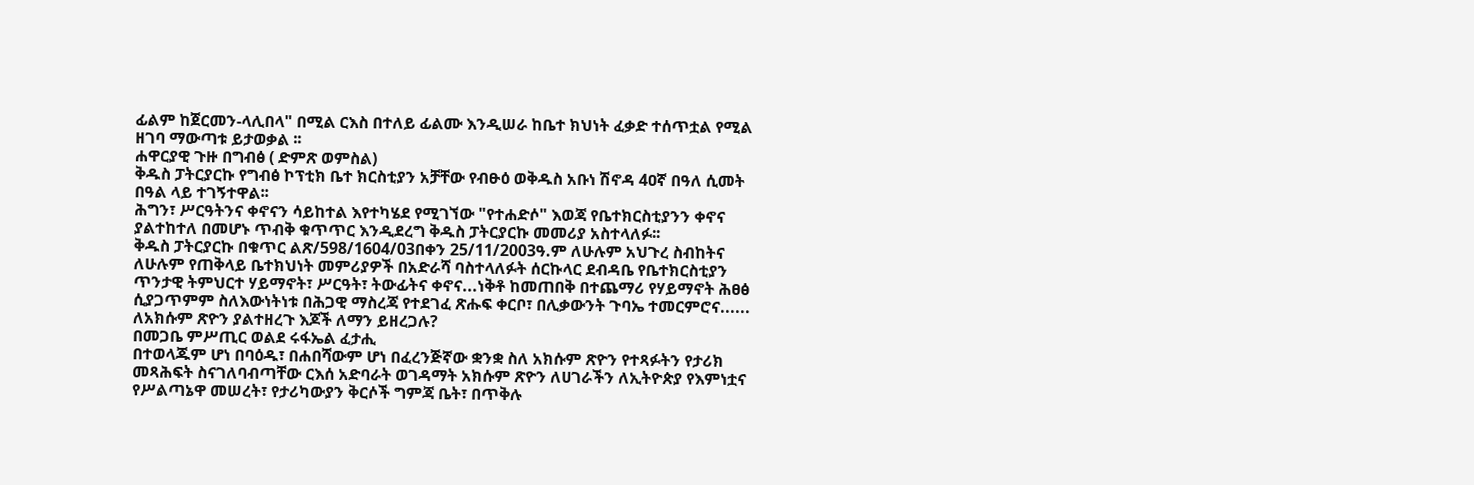ፊልም ከጀርመን-ላሊበላ" በሚል ርእስ በተለይ ፊልሙ እንዲሠራ ከቤተ ክህነት ፈቃድ ተሰጥቷል የሚል ዘገባ ማውጣቱ ይታወቃል ፡፡
ሐዋርያዊ ጉዙ በግብፅ ( ድምጽ ወምስል)
ቅዱስ ፓትርያርኩ የግብፅ ኮፕቲክ ቤተ ክርስቲያን አቻቸው የብፁዕ ወቅዱስ አቡነ ሽኖዳ 4ዐኛ በዓለ ሲመት በዓል ላይ ተገኝተዋል፡፡
ሕግን፣ ሥርዓትንና ቀኖናን ሳይከተል እየተካሄደ የሚገኘው "የተሐድሶ" እወጃ የቤተክርስቲያንን ቀኖና ያልተከተለ በመሆኑ ጥብቅ ቁጥጥር እንዲደረግ ቅዱስ ፓትርያርኩ መመሪያ አስተላለፉ፡፡
ቅዱስ ፓትርያርኩ በቁጥር ልጽ/598/1604/03በቀን 25/11/2003ዓ.ም ለሁሉም አህጉረ ስብከትና ለሁሉም የጠቅላይ ቤተክህነት መምሪያዎች በአድራሻ ባስተላለፉት ሰርኩላር ደብዳቤ የቤተክርስቲያን ጥንታዊ ትምህርተ ሃይማኖት፣ ሥርዓት፣ ትውፊትና ቀኖና...ነቅቶ ከመጠበቅ በተጨማሪ የሃይማኖት ሕፀፅ ሲያጋጥምም ስለእውነትነቱ በሕጋዊ ማስረጃ የተደገፈ ጽሑፍ ቀርቦ፣ በሊቃውንት ጉባኤ ተመርምሮና......
ለአክሱም ጽዮን ያልተዘረጉ እጆች ለማን ይዘረጋሉ?
በመጋቤ ምሥጢር ወልደ ሩፋኤል ፈታሒ
በተወላጁም ሆነ በባዕዱ፣ በሐበሻውም ሆነ በፈረንጅኛው ቋንቋ ስለ አክሱም ጽዮን የተጻፉትን የታሪክ መጻሕፍት ስናገለባብጣቸው ርእሰ አድባራት ወገዳማት አክሱም ጽዮን ለሀገራችን ለኢትዮጵያ የእምነቷና የሥልጣኔዋ መሠረት፣ የታሪካውያን ቅርሶች ግምጃ ቤት፣ በጥቅሉ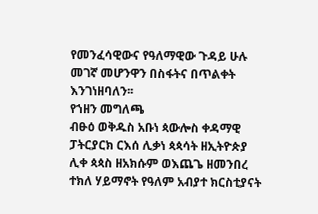የመንፈሳዊውና የዓለማዊው ጉዳይ ሁሉ መገኛ መሆንዋን በስፋትና በጥልቀት እንገነዘባለን፡፡
የኀዘን መግለጫ
ብፁዕ ወቅዱስ አቡነ ጳውሎስ ቀዳማዊ ፓትርያርክ ርእሰ ሊቃነ ጳጳሳት ዘኢትዮጵያ ሊቀ ጳጳስ ዘአክሱም ወእጨጌ ዘመንበረ ተክለ ሃይማኖት የዓለም አብያተ ክርስቲያናት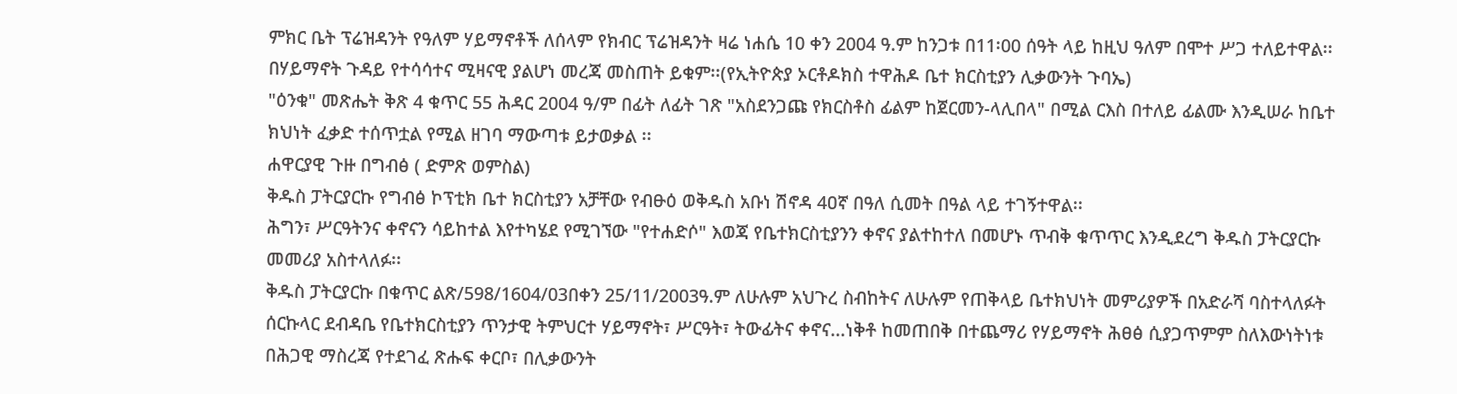ምክር ቤት ፕሬዝዳንት የዓለም ሃይማኖቶች ለሰላም የክብር ፕሬዝዳንት ዛሬ ነሐሴ 10 ቀን 2004 ዓ.ም ከንጋቱ በ11፡00 ሰዓት ላይ ከዚህ ዓለም በሞተ ሥጋ ተለይተዋል፡፡
በሃይማኖት ጉዳይ የተሳሳተና ሚዛናዊ ያልሆነ መረጃ መስጠት ይቁም፡፡(የኢትዮጵያ ኦርቶዶክስ ተዋሕዶ ቤተ ክርስቲያን ሊቃውንት ጉባኤ)
"ዕንቁ" መጽሔት ቅጽ 4 ቁጥር 55 ሕዳር 2004 ዓ/ም በፊት ለፊት ገጽ "አስደንጋጩ የክርስቶስ ፊልም ከጀርመን-ላሊበላ" በሚል ርእስ በተለይ ፊልሙ እንዲሠራ ከቤተ ክህነት ፈቃድ ተሰጥቷል የሚል ዘገባ ማውጣቱ ይታወቃል ፡፡
ሐዋርያዊ ጉዙ በግብፅ ( ድምጽ ወምስል)
ቅዱስ ፓትርያርኩ የግብፅ ኮፕቲክ ቤተ ክርስቲያን አቻቸው የብፁዕ ወቅዱስ አቡነ ሽኖዳ 4ዐኛ በዓለ ሲመት በዓል ላይ ተገኝተዋል፡፡
ሕግን፣ ሥርዓትንና ቀኖናን ሳይከተል እየተካሄደ የሚገኘው "የተሐድሶ" እወጃ የቤተክርስቲያንን ቀኖና ያልተከተለ በመሆኑ ጥብቅ ቁጥጥር እንዲደረግ ቅዱስ ፓትርያርኩ መመሪያ አስተላለፉ፡፡
ቅዱስ ፓትርያርኩ በቁጥር ልጽ/598/1604/03በቀን 25/11/2003ዓ.ም ለሁሉም አህጉረ ስብከትና ለሁሉም የጠቅላይ ቤተክህነት መምሪያዎች በአድራሻ ባስተላለፉት ሰርኩላር ደብዳቤ የቤተክርስቲያን ጥንታዊ ትምህርተ ሃይማኖት፣ ሥርዓት፣ ትውፊትና ቀኖና...ነቅቶ ከመጠበቅ በተጨማሪ የሃይማኖት ሕፀፅ ሲያጋጥምም ስለእውነትነቱ በሕጋዊ ማስረጃ የተደገፈ ጽሑፍ ቀርቦ፣ በሊቃውንት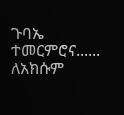ጉባኤ ተመርምሮና......
ለአክሱም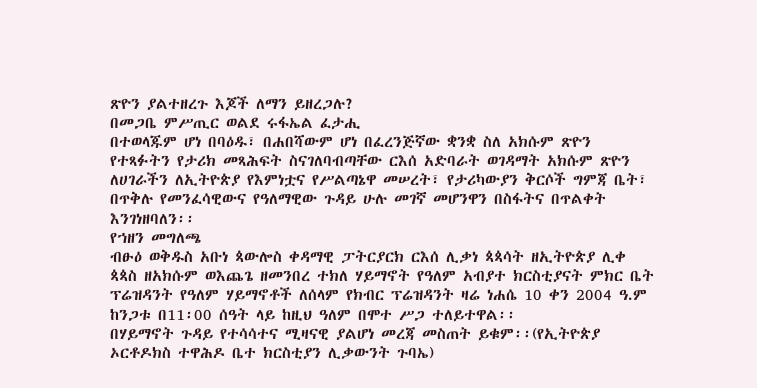ጽዮን ያልተዘረጉ እጆች ለማን ይዘረጋሉ?
በመጋቤ ምሥጢር ወልደ ሩፋኤል ፈታሒ
በተወላጁም ሆነ በባዕዱ፣ በሐበሻውም ሆነ በፈረንጅኛው ቋንቋ ስለ አክሱም ጽዮን የተጻፉትን የታሪክ መጻሕፍት ስናገለባብጣቸው ርእሰ አድባራት ወገዳማት አክሱም ጽዮን ለሀገራችን ለኢትዮጵያ የእምነቷና የሥልጣኔዋ መሠረት፣ የታሪካውያን ቅርሶች ግምጃ ቤት፣ በጥቅሉ የመንፈሳዊውና የዓለማዊው ጉዳይ ሁሉ መገኛ መሆንዋን በስፋትና በጥልቀት እንገነዘባለን፡፡
የኀዘን መግለጫ
ብፁዕ ወቅዱስ አቡነ ጳውሎስ ቀዳማዊ ፓትርያርክ ርእሰ ሊቃነ ጳጳሳት ዘኢትዮጵያ ሊቀ ጳጳስ ዘአክሱም ወእጨጌ ዘመንበረ ተክለ ሃይማኖት የዓለም አብያተ ክርስቲያናት ምክር ቤት ፕሬዝዳንት የዓለም ሃይማኖቶች ለሰላም የክብር ፕሬዝዳንት ዛሬ ነሐሴ 10 ቀን 2004 ዓ.ም ከንጋቱ በ11፡00 ሰዓት ላይ ከዚህ ዓለም በሞተ ሥጋ ተለይተዋል፡፡
በሃይማኖት ጉዳይ የተሳሳተና ሚዛናዊ ያልሆነ መረጃ መስጠት ይቁም፡፡(የኢትዮጵያ ኦርቶዶክስ ተዋሕዶ ቤተ ክርስቲያን ሊቃውንት ጉባኤ)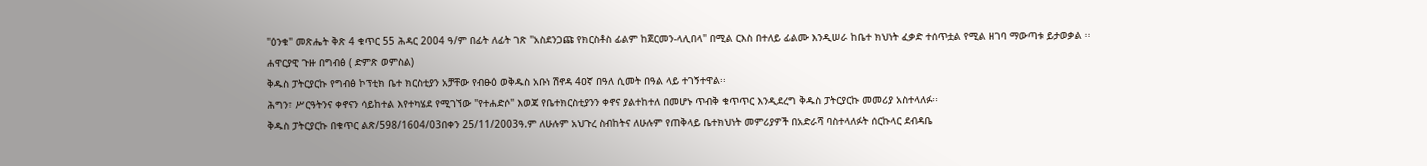"ዕንቁ" መጽሔት ቅጽ 4 ቁጥር 55 ሕዳር 2004 ዓ/ም በፊት ለፊት ገጽ "አስደንጋጩ የክርስቶስ ፊልም ከጀርመን-ላሊበላ" በሚል ርእስ በተለይ ፊልሙ እንዲሠራ ከቤተ ክህነት ፈቃድ ተሰጥቷል የሚል ዘገባ ማውጣቱ ይታወቃል ፡፡
ሐዋርያዊ ጉዙ በግብፅ ( ድምጽ ወምስል)
ቅዱስ ፓትርያርኩ የግብፅ ኮፕቲክ ቤተ ክርስቲያን አቻቸው የብፁዕ ወቅዱስ አቡነ ሽኖዳ 4ዐኛ በዓለ ሲመት በዓል ላይ ተገኝተዋል፡፡
ሕግን፣ ሥርዓትንና ቀኖናን ሳይከተል እየተካሄደ የሚገኘው "የተሐድሶ" እወጃ የቤተክርስቲያንን ቀኖና ያልተከተለ በመሆኑ ጥብቅ ቁጥጥር እንዲደረግ ቅዱስ ፓትርያርኩ መመሪያ አስተላለፉ፡፡
ቅዱስ ፓትርያርኩ በቁጥር ልጽ/598/1604/03በቀን 25/11/2003ዓ.ም ለሁሉም አህጉረ ስብከትና ለሁሉም የጠቅላይ ቤተክህነት መምሪያዎች በአድራሻ ባስተላለፉት ሰርኩላር ደብዳቤ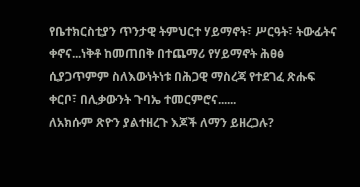የቤተክርስቲያን ጥንታዊ ትምህርተ ሃይማኖት፣ ሥርዓት፣ ትውፊትና ቀኖና...ነቅቶ ከመጠበቅ በተጨማሪ የሃይማኖት ሕፀፅ ሲያጋጥምም ስለእውነትነቱ በሕጋዊ ማስረጃ የተደገፈ ጽሑፍ ቀርቦ፣ በሊቃውንት ጉባኤ ተመርምሮና......
ለአክሱም ጽዮን ያልተዘረጉ እጆች ለማን ይዘረጋሉ?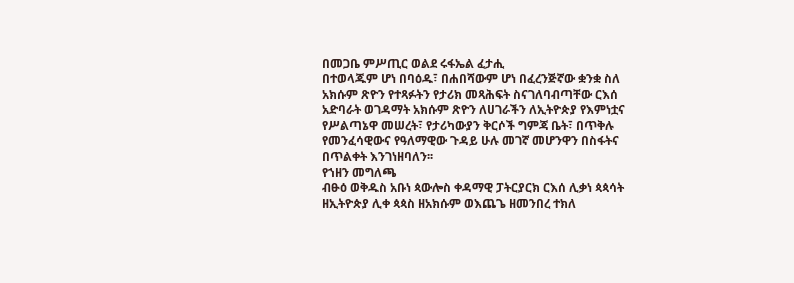በመጋቤ ምሥጢር ወልደ ሩፋኤል ፈታሒ
በተወላጁም ሆነ በባዕዱ፣ በሐበሻውም ሆነ በፈረንጅኛው ቋንቋ ስለ አክሱም ጽዮን የተጻፉትን የታሪክ መጻሕፍት ስናገለባብጣቸው ርእሰ አድባራት ወገዳማት አክሱም ጽዮን ለሀገራችን ለኢትዮጵያ የእምነቷና የሥልጣኔዋ መሠረት፣ የታሪካውያን ቅርሶች ግምጃ ቤት፣ በጥቅሉ የመንፈሳዊውና የዓለማዊው ጉዳይ ሁሉ መገኛ መሆንዋን በስፋትና በጥልቀት እንገነዘባለን፡፡
የኀዘን መግለጫ
ብፁዕ ወቅዱስ አቡነ ጳውሎስ ቀዳማዊ ፓትርያርክ ርእሰ ሊቃነ ጳጳሳት ዘኢትዮጵያ ሊቀ ጳጳስ ዘአክሱም ወእጨጌ ዘመንበረ ተክለ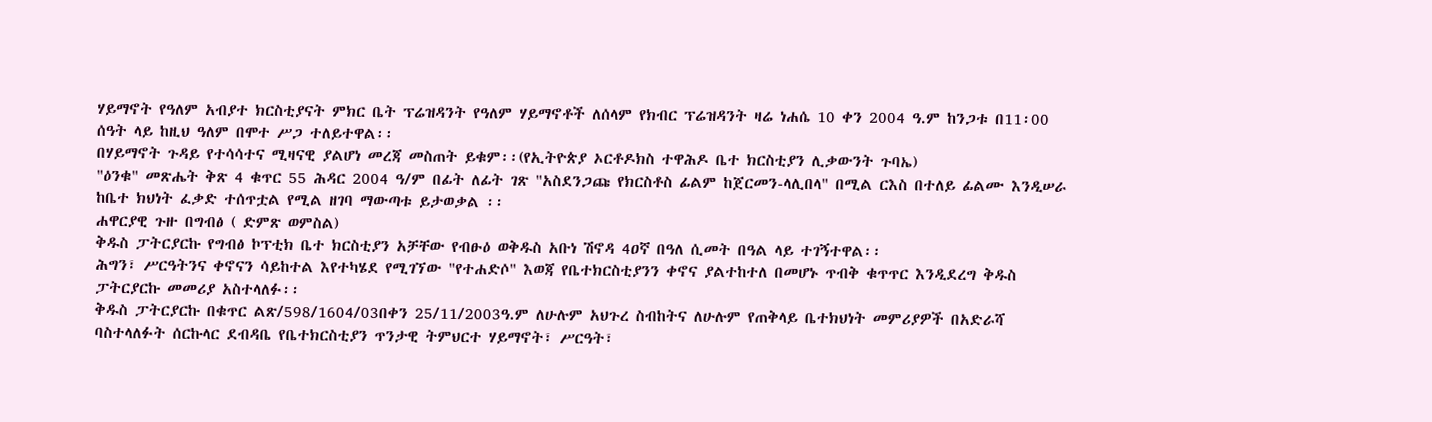ሃይማኖት የዓለም አብያተ ክርስቲያናት ምክር ቤት ፕሬዝዳንት የዓለም ሃይማኖቶች ለሰላም የክብር ፕሬዝዳንት ዛሬ ነሐሴ 10 ቀን 2004 ዓ.ም ከንጋቱ በ11፡00 ሰዓት ላይ ከዚህ ዓለም በሞተ ሥጋ ተለይተዋል፡፡
በሃይማኖት ጉዳይ የተሳሳተና ሚዛናዊ ያልሆነ መረጃ መስጠት ይቁም፡፡(የኢትዮጵያ ኦርቶዶክስ ተዋሕዶ ቤተ ክርስቲያን ሊቃውንት ጉባኤ)
"ዕንቁ" መጽሔት ቅጽ 4 ቁጥር 55 ሕዳር 2004 ዓ/ም በፊት ለፊት ገጽ "አስደንጋጩ የክርስቶስ ፊልም ከጀርመን-ላሊበላ" በሚል ርእስ በተለይ ፊልሙ እንዲሠራ ከቤተ ክህነት ፈቃድ ተሰጥቷል የሚል ዘገባ ማውጣቱ ይታወቃል ፡፡
ሐዋርያዊ ጉዙ በግብፅ ( ድምጽ ወምስል)
ቅዱስ ፓትርያርኩ የግብፅ ኮፕቲክ ቤተ ክርስቲያን አቻቸው የብፁዕ ወቅዱስ አቡነ ሽኖዳ 4ዐኛ በዓለ ሲመት በዓል ላይ ተገኝተዋል፡፡
ሕግን፣ ሥርዓትንና ቀኖናን ሳይከተል እየተካሄደ የሚገኘው "የተሐድሶ" እወጃ የቤተክርስቲያንን ቀኖና ያልተከተለ በመሆኑ ጥብቅ ቁጥጥር እንዲደረግ ቅዱስ ፓትርያርኩ መመሪያ አስተላለፉ፡፡
ቅዱስ ፓትርያርኩ በቁጥር ልጽ/598/1604/03በቀን 25/11/2003ዓ.ም ለሁሉም አህጉረ ስብከትና ለሁሉም የጠቅላይ ቤተክህነት መምሪያዎች በአድራሻ ባስተላለፉት ሰርኩላር ደብዳቤ የቤተክርስቲያን ጥንታዊ ትምህርተ ሃይማኖት፣ ሥርዓት፣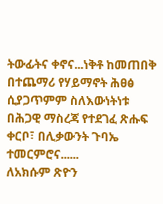ትውፊትና ቀኖና...ነቅቶ ከመጠበቅ በተጨማሪ የሃይማኖት ሕፀፅ ሲያጋጥምም ስለእውነትነቱ በሕጋዊ ማስረጃ የተደገፈ ጽሑፍ ቀርቦ፣ በሊቃውንት ጉባኤ ተመርምሮና......
ለአክሱም ጽዮን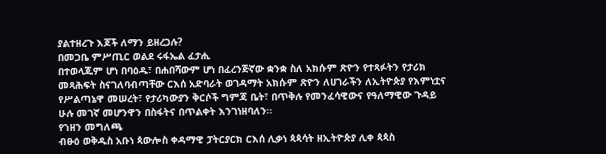ያልተዘረጉ እጆች ለማን ይዘረጋሉ?
በመጋቤ ምሥጢር ወልደ ሩፋኤል ፈታሒ
በተወላጁም ሆነ በባዕዱ፣ በሐበሻውም ሆነ በፈረንጅኛው ቋንቋ ስለ አክሱም ጽዮን የተጻፉትን የታሪክ መጻሕፍት ስናገለባብጣቸው ርእሰ አድባራት ወገዳማት አክሱም ጽዮን ለሀገራችን ለኢትዮጵያ የእምነቷና የሥልጣኔዋ መሠረት፣ የታሪካውያን ቅርሶች ግምጃ ቤት፣ በጥቅሉ የመንፈሳዊውና የዓለማዊው ጉዳይ ሁሉ መገኛ መሆንዋን በስፋትና በጥልቀት እንገነዘባለን፡፡
የኀዘን መግለጫ
ብፁዕ ወቅዱስ አቡነ ጳውሎስ ቀዳማዊ ፓትርያርክ ርእሰ ሊቃነ ጳጳሳት ዘኢትዮጵያ ሊቀ ጳጳስ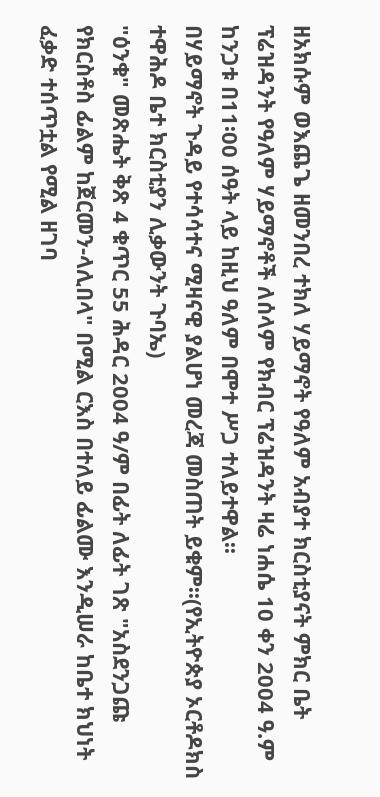ዘአክሱም ወእጨጌ ዘመንበረ ተክለ ሃይማኖት የዓለም አብያተ ክርስቲያናት ምክር ቤት ፕሬዝዳንት የዓለም ሃይማኖቶች ለሰላም የክብር ፕሬዝዳንት ዛሬ ነሐሴ 10 ቀን 2004 ዓ.ም ከንጋቱ በ11፡00 ሰዓት ላይ ከዚህ ዓለም በሞተ ሥጋ ተለይተዋል፡፡
በሃይማኖት ጉዳይ የተሳሳተና ሚዛናዊ ያልሆነ መረጃ መስጠት ይቁም፡፡(የኢትዮጵያ ኦርቶዶክስ ተዋሕዶ ቤተ ክርስቲያን ሊቃውንት ጉባኤ)
"ዕንቁ" መጽሔት ቅጽ 4 ቁጥር 55 ሕዳር 2004 ዓ/ም በፊት ለፊት ገጽ "አስደንጋጩ የክርስቶስ ፊልም ከጀርመን-ላሊበላ" በሚል ርእስ በተለይ ፊልሙ እንዲሠራ ከቤተ ክህነት ፈቃድ ተሰጥቷል የሚል ዘገባ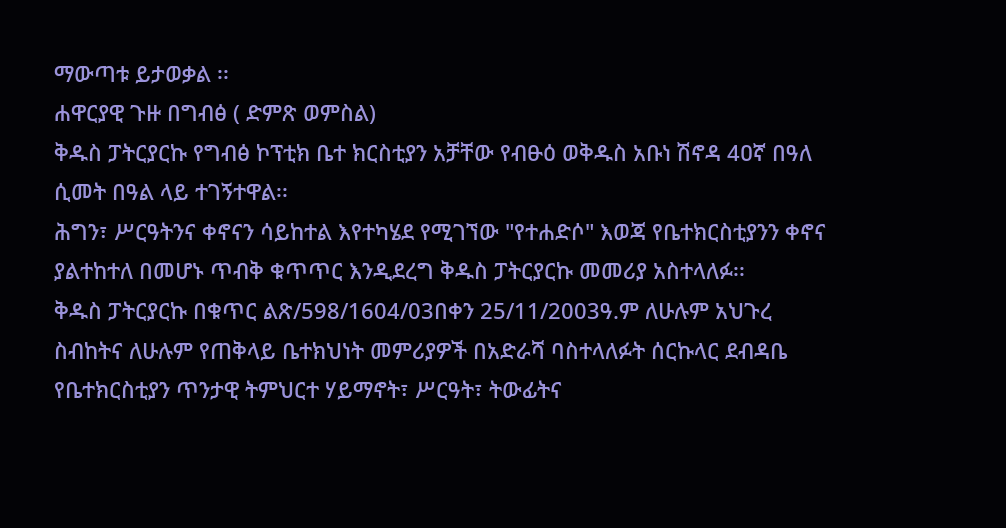ማውጣቱ ይታወቃል ፡፡
ሐዋርያዊ ጉዙ በግብፅ ( ድምጽ ወምስል)
ቅዱስ ፓትርያርኩ የግብፅ ኮፕቲክ ቤተ ክርስቲያን አቻቸው የብፁዕ ወቅዱስ አቡነ ሽኖዳ 4ዐኛ በዓለ ሲመት በዓል ላይ ተገኝተዋል፡፡
ሕግን፣ ሥርዓትንና ቀኖናን ሳይከተል እየተካሄደ የሚገኘው "የተሐድሶ" እወጃ የቤተክርስቲያንን ቀኖና ያልተከተለ በመሆኑ ጥብቅ ቁጥጥር እንዲደረግ ቅዱስ ፓትርያርኩ መመሪያ አስተላለፉ፡፡
ቅዱስ ፓትርያርኩ በቁጥር ልጽ/598/1604/03በቀን 25/11/2003ዓ.ም ለሁሉም አህጉረ ስብከትና ለሁሉም የጠቅላይ ቤተክህነት መምሪያዎች በአድራሻ ባስተላለፉት ሰርኩላር ደብዳቤ የቤተክርስቲያን ጥንታዊ ትምህርተ ሃይማኖት፣ ሥርዓት፣ ትውፊትና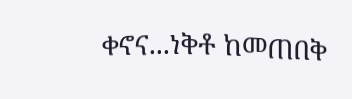ቀኖና...ነቅቶ ከመጠበቅ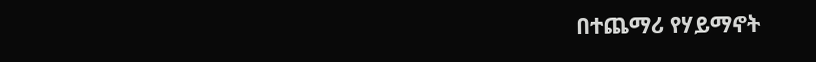በተጨማሪ የሃይማኖት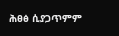ሕፀፅ ሲያጋጥምም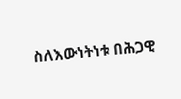ስለእውነትነቱ በሕጋዊ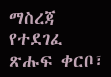ማስረጃ የተደገፈ ጽሑፍ ቀርቦ፣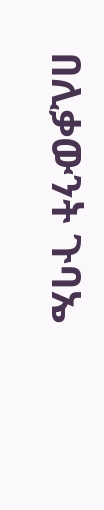በሊቃውንት ጉባኤ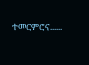ተመርምሮና......